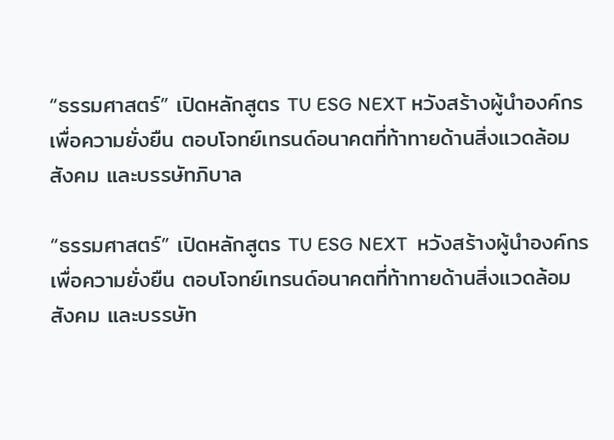“ธรรมศาสตร์” เปิดหลักสูตร TU ESG NEXT หวังสร้างผู้นำองค์กรเพื่อความยั่งยืน ตอบโจทย์เทรนด์อนาคตที่ท้าทายด้านสิ่งแวดล้อม สังคม และบรรษัทภิบาล

“ธรรมศาสตร์” เปิดหลักสูตร TU ESG NEXT  หวังสร้างผู้นำองค์กรเพื่อความยั่งยืน ตอบโจทย์เทรนด์อนาคตที่ท้าทายด้านสิ่งแวดล้อม สังคม และบรรษัท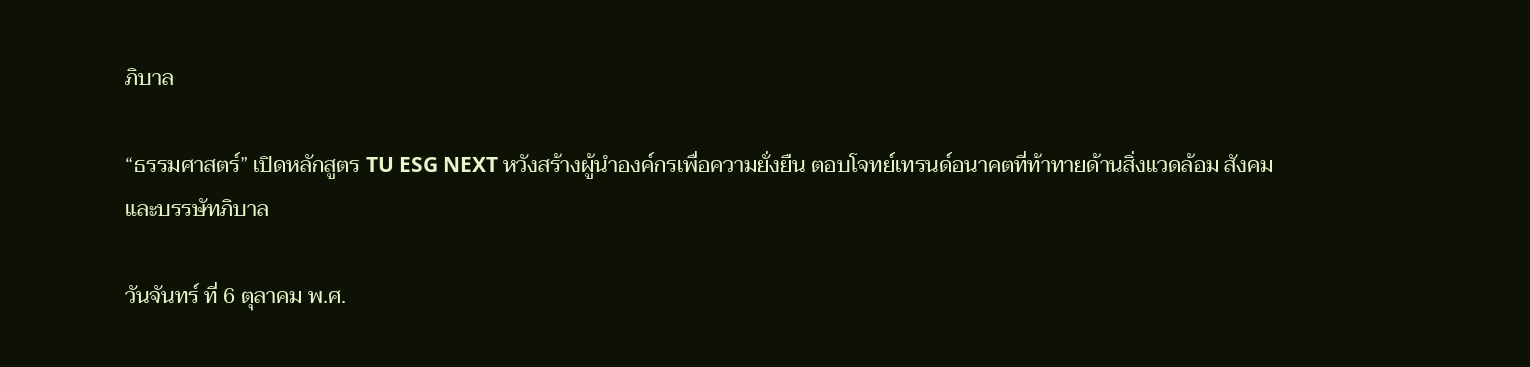ภิบาล

“ธรรมศาสตร์” เปิดหลักสูตร TU ESG NEXT หวังสร้างผู้นำองค์กรเพื่อความยั่งยืน ตอบโจทย์เทรนด์อนาคตที่ท้าทายด้านสิ่งแวดล้อม สังคม และบรรษัทภิบาล

วันจันทร์ ที่ 6 ตุลาคม พ.ศ.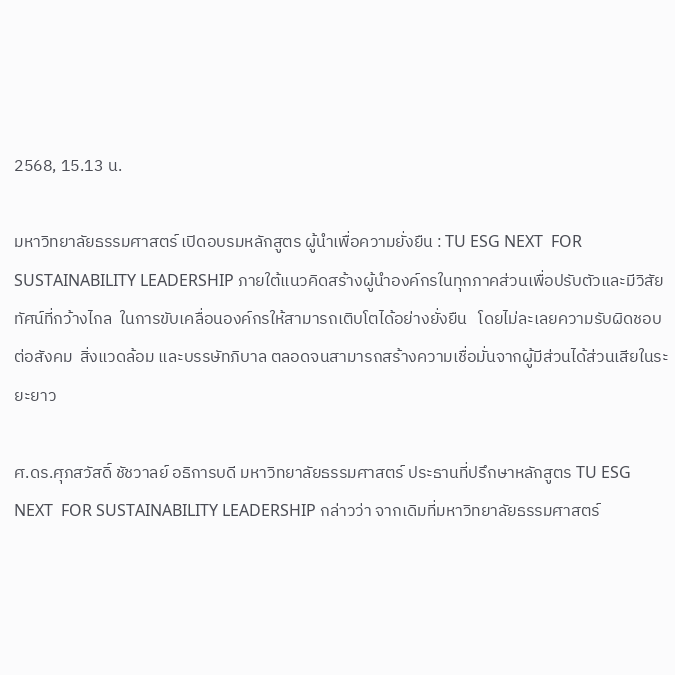2568, 15.13 น.

มหาวิทยาลัยธรรมศาสตร์ เปิดอบรมหลักสูตร ผู้นำเพื่อความยั่งยืน : TU ESG NEXT  FOR SUSTAINABILITY LEADERSHIP ภายใต้แนวคิดสร้างผู้นำองค์กรในทุกภาคส่วนเพื่อปรับตัวและมีวิสัยทัศน์ที่กว้างไกล  ในการขับเคลื่อนองค์กรให้สามารถเติบโตได้อย่างยั่งยืน   โดยไม่ละเลยความรับผิดชอบต่อสังคม  สิ่งแวดล้อม และบรรษัทภิบาล ตลอดจนสามารถสร้างความเชื่อมั่นจากผู้มีส่วนได้ส่วนเสียในระยะยาว

ศ.ดร.ศุภสวัสดิ์ ชัชวาลย์ อธิการบดี มหาวิทยาลัยธรรมศาสตร์ ประธานที่ปรึกษาหลักสูตร TU ESG NEXT  FOR SUSTAINABILITY LEADERSHIP กล่าวว่า จากเดิมที่มหาวิทยาลัยธรรมศาสตร์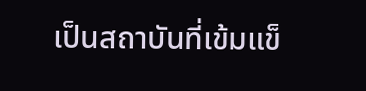เป็นสถาบันที่เข้มแข็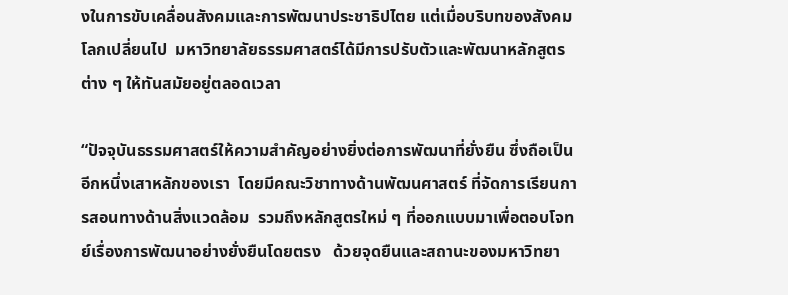งในการขับเคลื่อนสังคมและการพัฒนาประชาธิปไตย แต่เมื่อบริบทของสังคมโลกเปลี่ยนไป  มหาวิทยาลัยธรรมศาสตร์ได้มีการปรับตัวและพัฒนาหลักสูตรต่าง ๆ ให้ทันสมัยอยู่ตลอดเวลา

“ปัจจุบันธรรมศาสตร์ให้ความสำคัญอย่างยิ่งต่อการพัฒนาที่ยั่งยืน ซึ่งถือเป็นอีกหนึ่งเสาหลักของเรา  โดยมีคณะวิชาทางด้านพัฒนศาสตร์ ที่จัดการเรียนการสอนทางด้านสิ่งแวดล้อม  รวมถึงหลักสูตรใหม่ ๆ ที่ออกแบบมาเพื่อตอบโจทย์เรื่องการพัฒนาอย่างยั่งยืนโดยตรง   ด้วยจุดยืนและสถานะของมหาวิทยา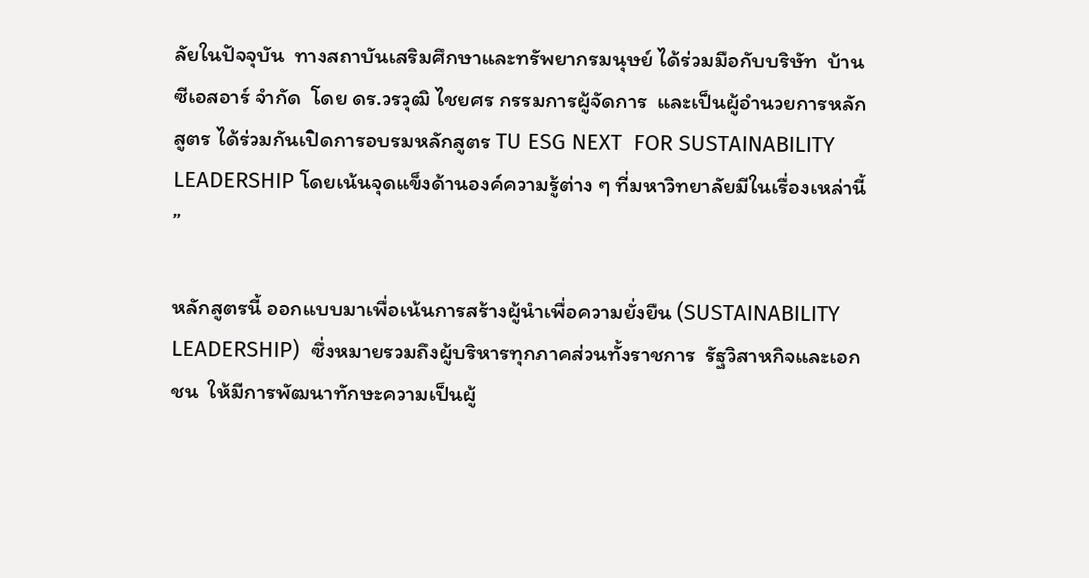ลัยในปัจจุบัน  ทางสถาบันเสริมศึกษาและทรัพยากรมนุษย์ ได้ร่วมมือกับบริษัท  บ้านซีเอสอาร์ จำกัด  โดย ดร.วรวุฒิ ไชยศร กรรมการผู้จัดการ  และเป็นผู้อำนวยการหลักสูตร ได้ร่วมกันเปิดการอบรมหลักสูตร TU ESG NEXT  FOR SUSTAINABILITY LEADERSHIP โดยเน้นจุดแข็งด้านองค์ความรู้ต่าง ๆ ที่มหาวิทยาลัยมีในเรื่องเหล่านี้ ”

หลักสูตรนี้ ออกแบบมาเพื่อเน้นการสร้างผู้นำเพื่อความยั่งยืน (SUSTAINABILITY LEADERSHIP)  ซึ่งหมายรวมถึงผู้บริหารทุกภาคส่วนทั้งราชการ  รัฐวิสาหกิจและเอกชน  ให้มีการพัฒนาทักษะความเป็นผู้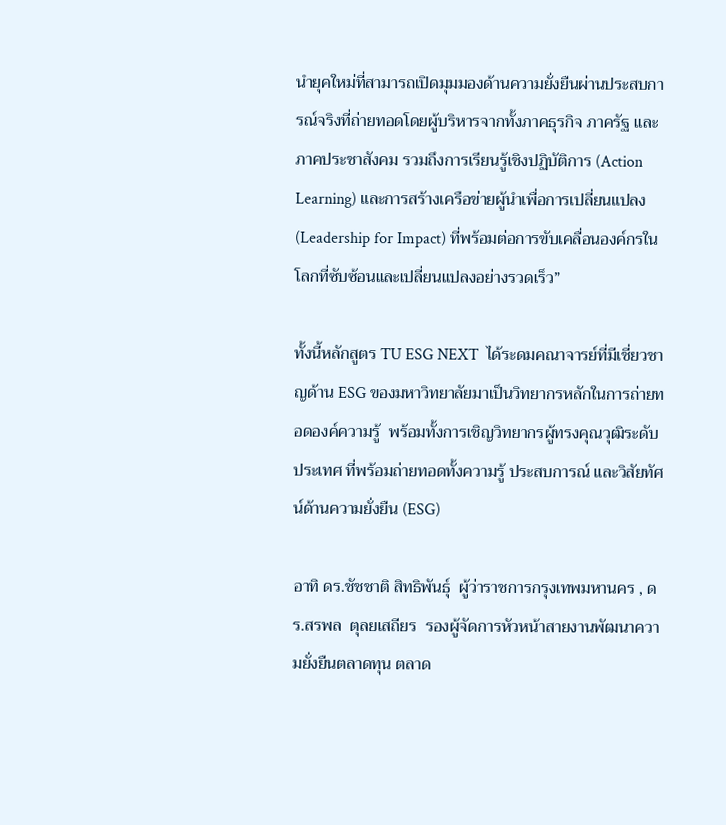นำยุคใหม่ที่สามารถเปิดมุมมองด้านความยั่งยืนผ่านประสบการณ์จริงที่ถ่ายทอดโดยผู้บริหารจากทั้งภาคธุรกิจ ภาครัฐ และภาคประชาสังคม รวมถึงการเรียนรู้เชิงปฏิบัติการ (Action Learning) และการสร้างเครือข่ายผู้นำเพื่อการเปลี่ยนแปลง (Leadership for Impact) ที่พร้อมต่อการขับเคลื่อนองค์กรในโลกที่ซับซ้อนและเปลี่ยนแปลงอย่างรวดเร็ว”

ทั้งนี้หลักสูตร TU ESG NEXT  ได้ระดมคณาจารย์ที่มีเชี่ยวชาญด้าน ESG ของมหาวิทยาลัยมาเป็นวิทยากรหลักในการถ่ายทอดองค์ความรู้  พร้อมทั้งการเชิญวิทยากรผู้ทรงคุณวุฒิระดับประเทศ ที่พร้อมถ่ายทอดทั้งความรู้ ประสบการณ์ และวิสัยทัศน์ด้านความยั่งยืน (ESG)

อาทิ ดร.ชัชชาติ สิทธิพันธุ์  ผู้ว่าราชการกรุงเทพมหานคร , ดร.สรพล  ตุลยเสถียร  รองผู้จัดการหัวหน้าสายงานพัฒนาความยั่งยืนตลาดทุน ตลาด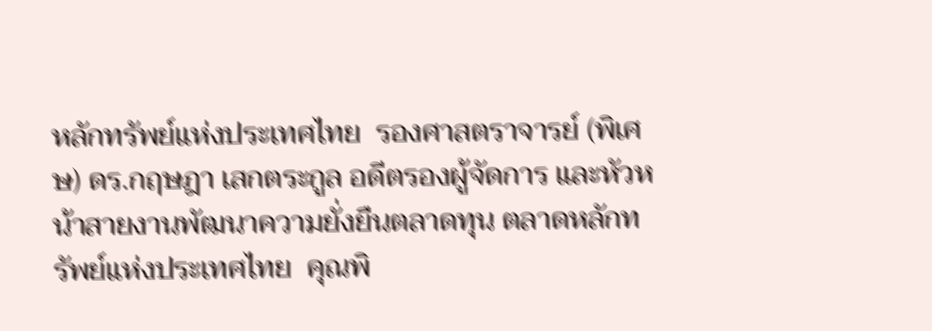หลักทรัพย์แห่งประเทศไทย  รองศาสตราจารย์ (พิเศษ) ดร.กฤษฎา เสกตระกูล อดีตรองผู้จัดการ และหัวหน้าสายงานพัฒนาความยั่งยืนตลาดทุน ตลาดหลักทรัพย์แห่งประเทศไทย  คุณพิ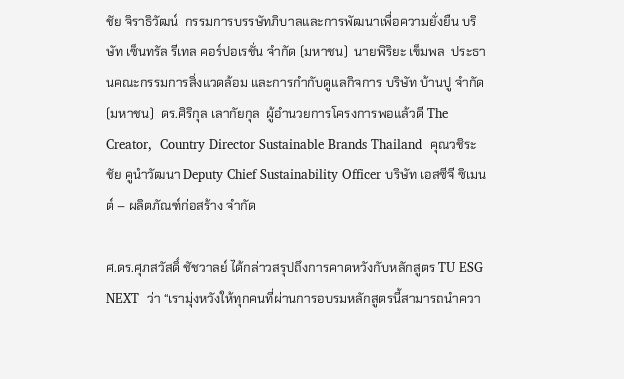ชัย จิราธิวัฒน์  กรรมการบรรษัทภิบาลและการพัฒนาเพื่อความยั่งยืน บริษัท เซ็นทรัล รีเทล คอร์ปอเรชั่น จำกัด (มหาชน)  นายพิริยะ เข็มพล  ประธานคณะกรรมการสิ่งแวดล้อม และการกำกับดูแลกิจการ บริษัท บ้านปู จำกัด (มหาชน)  ดร.ศิริกุล เลากัยกุล  ผู้อำนวยการโครงการพอแล้วดี The Creator,  Country Director Sustainable Brands Thailand  คุณวชิระชัย คูนำวัฒนา Deputy Chief Sustainability Officer บริษัท เอสซีจี ซิเมนต์ – ผลิตภัณฑ์ก่อสร้าง จำกัด

ศ.ดร.ศุภสวัสดิ์ ชัชวาลย์ ได้กล่าวสรุปถึงการคาดหวังกับหลักสูตร TU ESG NEXT  ว่า “เรามุ่งหวังให้ทุกคนที่ผ่านการอบรมหลักสูตรนี้สามารถนำควา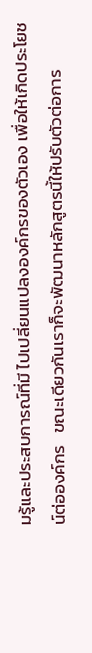มรู้และประสบการณ์ที่มี ไปเปลี่ยนแปลงองค์กรของตัวเอง เพื่อให้เกิดประโยชน์ต่อองค์กร   ขณะเดียวกันเราก็จะพัฒนาหลักสูตรนี้ให้ปรับตัวต่อการ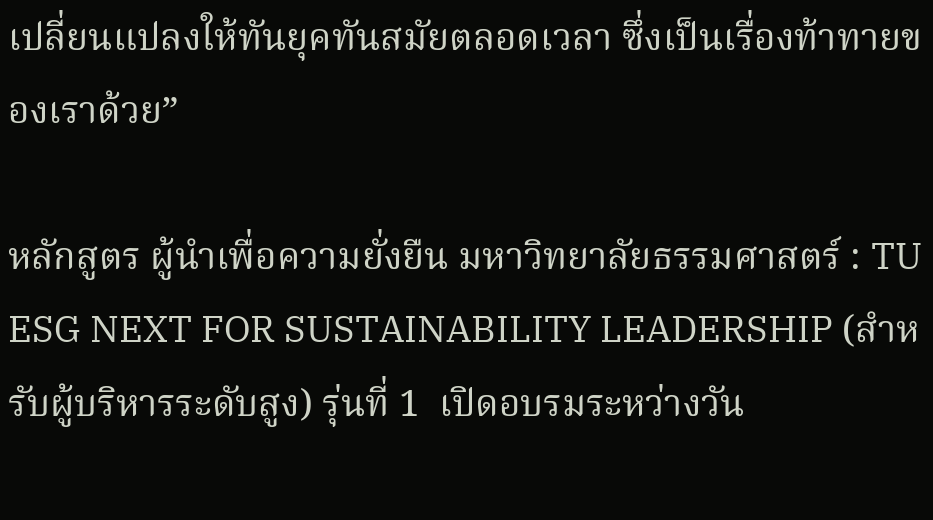เปลี่ยนแปลงให้ทันยุคทันสมัยตลอดเวลา ซึ่งเป็นเรื่องท้าทายของเราด้วย”

หลักสูตร ผู้นำเพื่อความยั่งยืน มหาวิทยาลัยธรรมศาสตร์ : TU ESG NEXT FOR SUSTAINABILITY LEADERSHIP (สำหรับผู้บริหารระดับสูง) รุ่นที่ 1  เปิดอบรมระหว่างวัน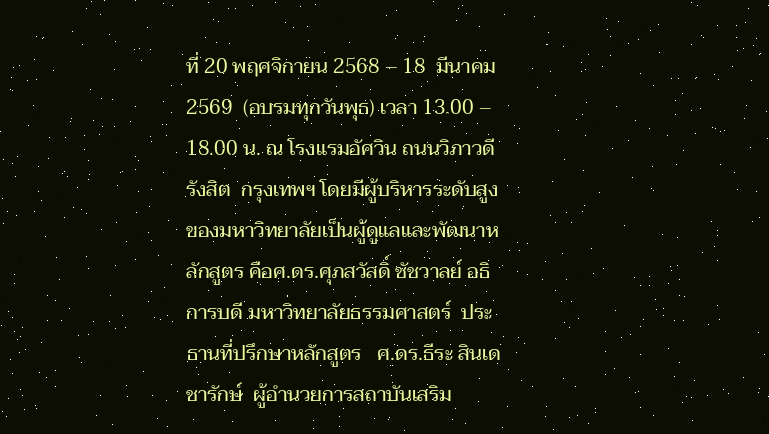ที่ 20 พฤศจิกายน 2568 – 18  มีนาคม 2569  (อบรมทุกวันพุธ) เวลา 13.00 – 18.00 น. ณ โรงแรมอัศวิน ถนนวิภาวดีรังสิต  กรุงเทพฯ โดยมีผู้บริหารระดับสูงของมหาวิทยาลัยเป็นผู้ดูแลและพัฒนาหลักสูตร คือศ.ดร.ศุภสวัสดิ์ ชัชวาลย์ อธิการบดี มหาวิทยาลัยธรรมศาสตร์  ประธานที่ปรึกษาหลักสูตร   ศ.ดร.ธีระ สินเดชารักษ์  ผู้อำนวยการสถาบันเสริม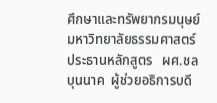ศึกษาและทรัพยากรมนุษย์ มหาวิทยาลัยธรรมศาสตร์ ประธานหลักสูตร   ผศ.ชล บุนนาค  ผู้ช่วยอธิการบดี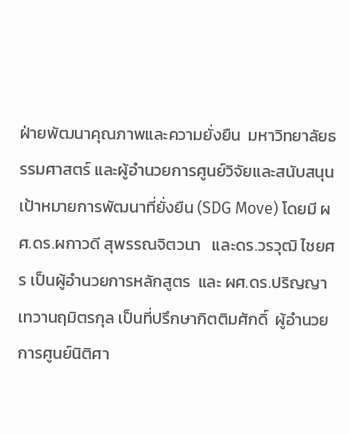ฝ่ายพัฒนาคุณภาพและความยั่งยืน  มหาวิทยาลัยธรรมศาสตร์ และผู้อำนวยการศูนย์วิจัยและสนับสนุนเป้าหมายการพัฒนาที่ยั่งยืน (SDG Move) โดยมี ผศ.ดร.ผกาวดี สุพรรณจิตวนา   และดร.วรวุฒิ ไชยศร เป็นผู้อำนวยการหลักสูตร  และ ผศ.ดร.ปริญญา เทวานฤมิตรกุล เป็นที่ปรึกษากิตติมศักดิ์  ผู้อำนวยการศูนย์นิติศา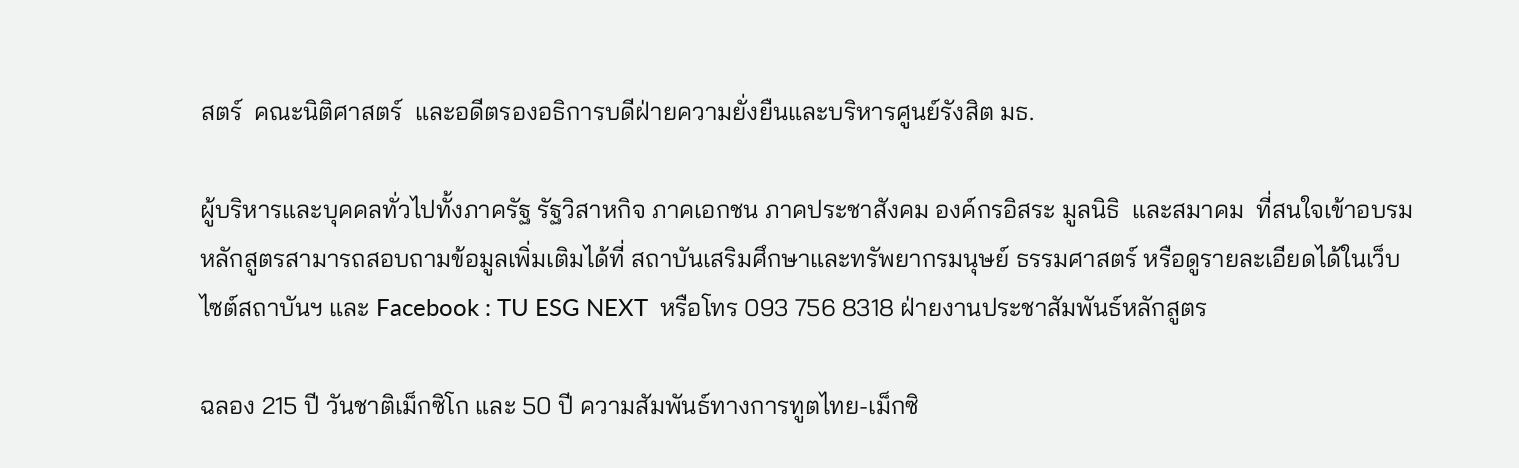สตร์  คณะนิติศาสตร์  และอดีตรองอธิการบดีฝ่ายความยั่งยืนและบริหารศูนย์รังสิต มธ.

ผู้บริหารและบุคคลทั่วไปทั้งภาครัฐ รัฐวิสาหกิจ ภาคเอกชน ภาคประชาสังคม องค์กรอิสระ มูลนิธิ  และสมาคม  ที่สนใจเข้าอบรมหลักสูตรสามารถสอบถามข้อมูลเพิ่มเติมได้ที่ สถาบันเสริมศึกษาและทรัพยากรมนุษย์ ธรรมศาสตร์ หรือดูรายละเอียดได้ในเว็บไซต์สถาบันฯ และ Facebook : TU ESG NEXT  หรือโทร 093 756 8318 ฝ่ายงานประชาสัมพันธ์หลักสูตร

ฉลอง 215 ปี วันชาติเม็กซิโก และ 50 ปี ความสัมพันธ์ทางการทูตไทย-เม็กซิ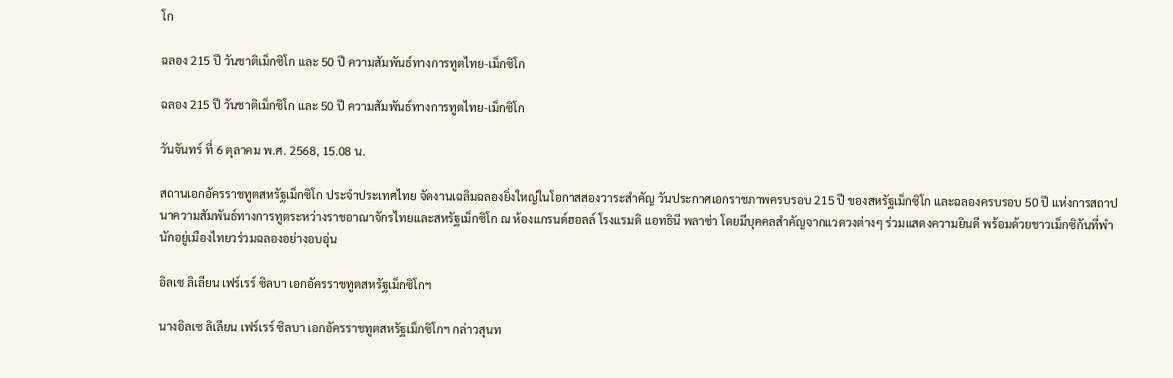โก

ฉลอง 215 ปี วันชาติเม็กซิโก และ 50 ปี ความสัมพันธ์ทางการทูตไทย-เม็กซิโก

ฉลอง 215 ปี วันชาติเม็กซิโก และ 50 ปี ความสัมพันธ์ทางการทูตไทย-เม็กซิโก

วันจันทร์ ที่ 6 ตุลาคม พ.ศ. 2568, 15.08 น.

สถานเอกอัครราชทูตสหรัฐเม็กซิโก ประจำประเทศไทย จัดงานเฉลิมฉลองยิ่งใหญ่ในโอกาสสองวาระสำคัญ วันประกาศเอกราชภาพครบรอบ 215 ปี ของสหรัฐเม็กซิโก และฉลองครบรอบ 50 ปี แห่งการสถาปนาความสัมพันธ์ทางการทูตระหว่างราชอาณาจักรไทยและสหรัฐเม็กซิโก ณ ห้องแกรนด์ฮอลล์ โรงแรมดิ แอทธินี พลาซ่า โดยมีบุคคลสำคัญจากแวดวงต่างๆ ร่วมแสดงความยินดี พร้อมด้วยชาวเม็กซิกันที่พำนักอยู่เมืองไทยวร่วมฉลองอย่างอบอุ่น

อิลเซ ลิเลียน เฟร์เรร์ ซิลบา เอกอัครราชทูตสหรัฐเม็กซิโกฯ

นางอิลเซ ลิเลียน เฟร์เรร์ ซิลบา เอกอัครราชทูตสหรัฐเม็กซิโกฯ กล่าวสุนท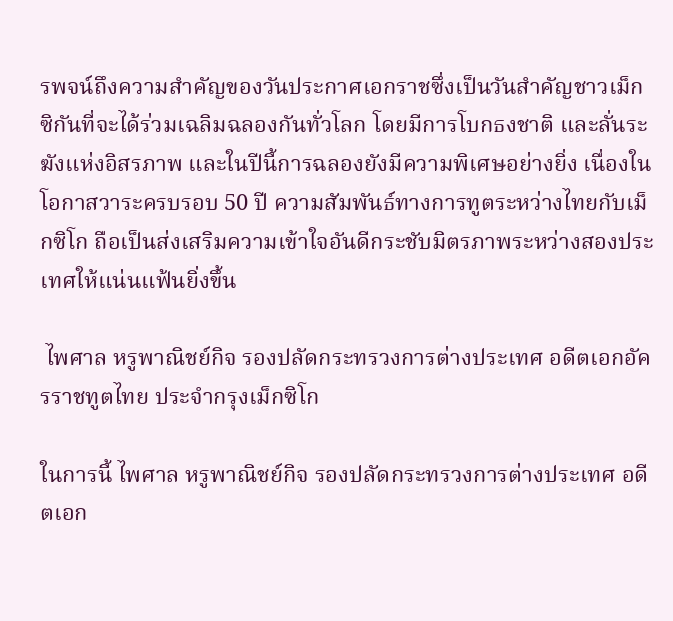รพจน์ถึงความสำคัญของวันประกาศเอกราชซึ่งเป็นวันสำคัญชาวเม็กซิกันที่จะได้ร่วมเฉลิมฉลองกันทั่วโลก โดยมีการโบกธงชาติ และลั่นระฆังแห่งอิสรภาพ และในปีนี้การฉลองยังมีความพิเศษอย่างยิ่ง เนื่องในโอกาสวาระครบรอบ 50 ปี ความสัมพันธ์ทางการทูตระหว่างไทยกับเม็กซิโก ถือเป็นส่งเสริมความเข้าใจอันดีกระชับมิตรภาพระหว่างสองประเทศให้แน่นแฟ้นยิ่งขึ้น

 ไพศาล หรูพาณิชย์กิจ รองปลัดกระทรวงการต่างประเทศ อดีตเอกอัครราชทูตไทย ประจำกรุงเม็กซิโก

ในการนี้ ไพศาล หรูพาณิชย์กิจ รองปลัดกระทรวงการต่างประเทศ อดีตเอก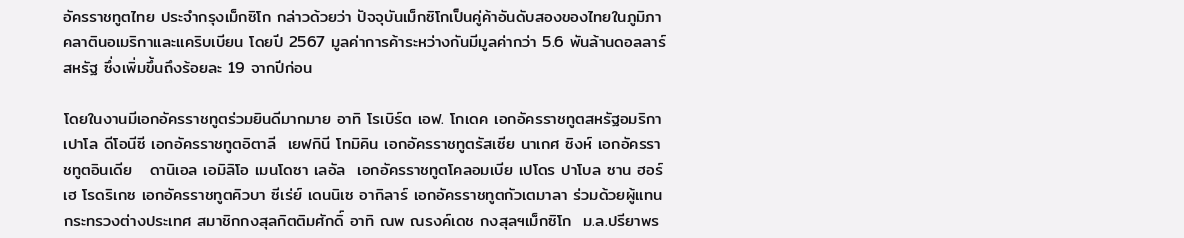อัครราชทูตไทย ประจำกรุงเม็กซิโก กล่าวด้วยว่า ปัจจุบันเม็กซิโกเป็นคู่ค้าอันดับสองของไทยในภูมิภาคลาตินอเมริกาและแคริบเบียน โดยปี 2567 มูลค่าการค้าระหว่างกันมีมูลค่ากว่า 5.6 พันล้านดอลลาร์สหรัฐ ซึ่งเพิ่มขึ้นถึงร้อยละ 19 จากปีก่อน

โดยในงานมีเอกอัครราชทูตร่วมยินดีมากมาย อาทิ โรเบิร์ต เอฟ. โกเดค เอกอัครราชทูตสหรัฐอมริกา เปาโล ดีโอนีซี เอกอัครราชทูตอิตาลี  เยฟกินี โทมิคิน เอกอัครราชทูตรัสเซีย นาเกศ ซิงห์ เอกอัครราชทูตอินเดีย   ดานิเอล เอมิลิโอ เมนโดซา เลอัล  เอกอัครราชทูตโคลอมเบีย เปโดร ปาโบล ซาน ฮอร์เฮ โรดริเกซ เอกอัครราชทูตคิวบา ซีเร่ย์ เดนนิเซ อากิลาร์ เอกอัครราชทูตกัวเตมาลา ร่วมด้วยผู้แทนกระทรวงต่างประเทศ สมาชิกกงสุลกิตติมศักดิ์ อาทิ ณพ ณรงค์เดช กงสุลฯเม็กซิโก  ม.ล.ปรียาพร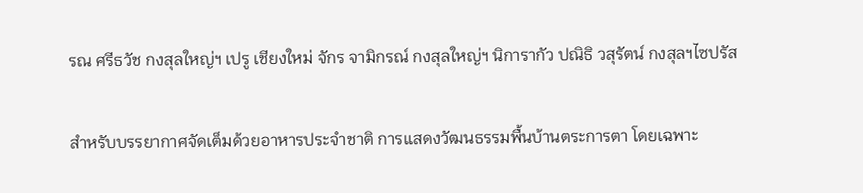รณ ศรีธวัช กงสุลใหญ่ฯ เปรู เชียงใหม่ จักร จามิกรณ์ กงสุลใหญ่ฯ นิการากัว ปณิธิ วสุรัตน์ กงสุลฯไซปรัส

สำหรับบรรยากาศจัดเต็มด้วยอาหารประจำชาติ การแสดงวัฒนธรรมพื้นบ้านตระการตา โดยเฉพาะ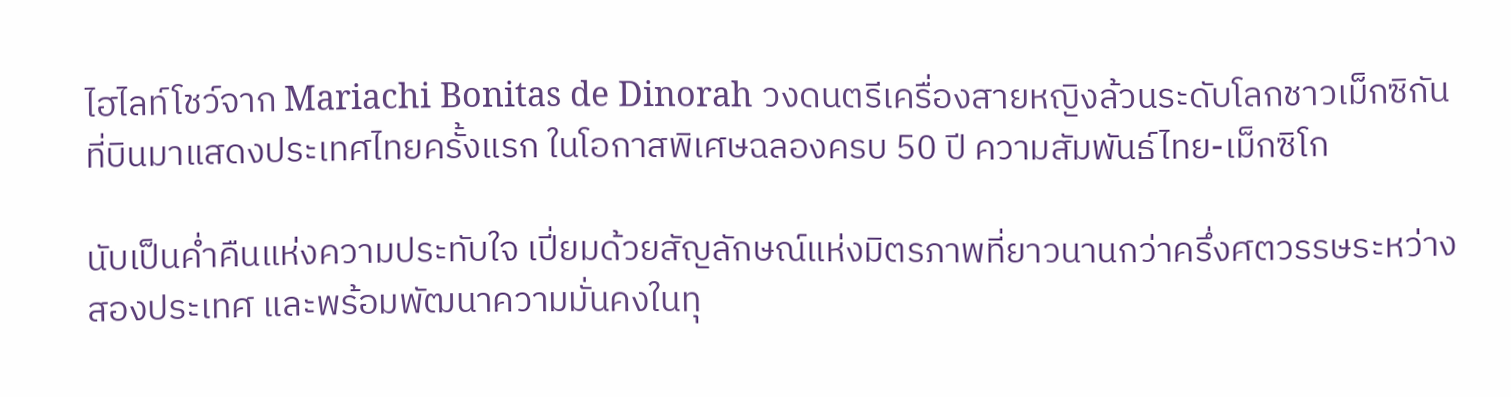ไฮไลท์โชว์จาก Mariachi Bonitas de Dinorah วงดนตรีเครื่องสายหญิงล้วนระดับโลกชาวเม็กซิกัน ที่บินมาแสดงประเทศไทยครั้งแรก ในโอกาสพิเศษฉลองครบ 50 ปี ความสัมพันธ์ไทย-เม็กซิโก

นับเป็นค่ำคืนแห่งความประทับใจ เปี่ยมด้วยสัญลักษณ์แห่งมิตรภาพที่ยาวนานกว่าครึ่งศตวรรษระหว่างสองประเทศ และพร้อมพัฒนาความมั่นคงในทุ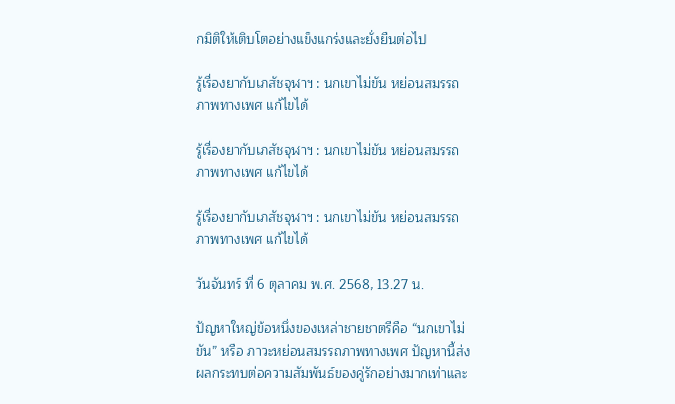กมิติให้เติบโตอย่างแข็งแกร่งและยั่งยืนต่อไป

รู้เรื่องยากับเภสัชจุฬาฯ : นกเขาไม่ขัน หย่อนสมรรถภาพทางเพศ แก้ไขได้

รู้เรื่องยากับเภสัชจุฬาฯ : นกเขาไม่ขัน หย่อนสมรรถภาพทางเพศ แก้ไขได้

รู้เรื่องยากับเภสัชจุฬาฯ : นกเขาไม่ขัน หย่อนสมรรถภาพทางเพศ แก้ไขได้

วันจันทร์ ที่ 6 ตุลาคม พ.ศ. 2568, 13.27 น.

ปัญหาใหญ่ข้อหนึ่งของเหล่าชายชาตรีคือ “นกเขาไม่ขัน” หรือ ภาวะหย่อนสมรรถภาพทางเพศ ปัญหานี้ส่งผลกระทบต่อความสัมพันธ์ของคู่รักอย่างมากเท่าและ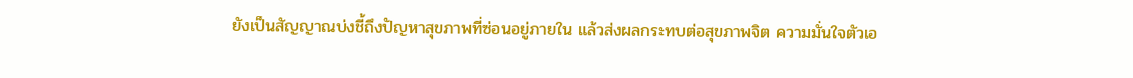ยังเป็นสัญญาณบ่งชี้ถึงปัญหาสุขภาพที่ซ่อนอยู่ภายใน แล้วส่งผลกระทบต่อสุขภาพจิต ความมั่นใจตัวเอ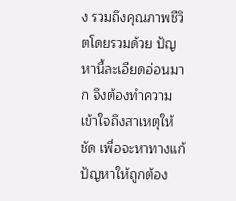ง รวมถึงคุณภาพชีวิตโดยรวมด้วย ปัญหานี้ละเอียดอ่อนมาก จึงต้องทำความเข้าใจถึงสาเหตุให้ชัด เพื่อจะหาทางแก้ปัญหาให้ถูกต้อง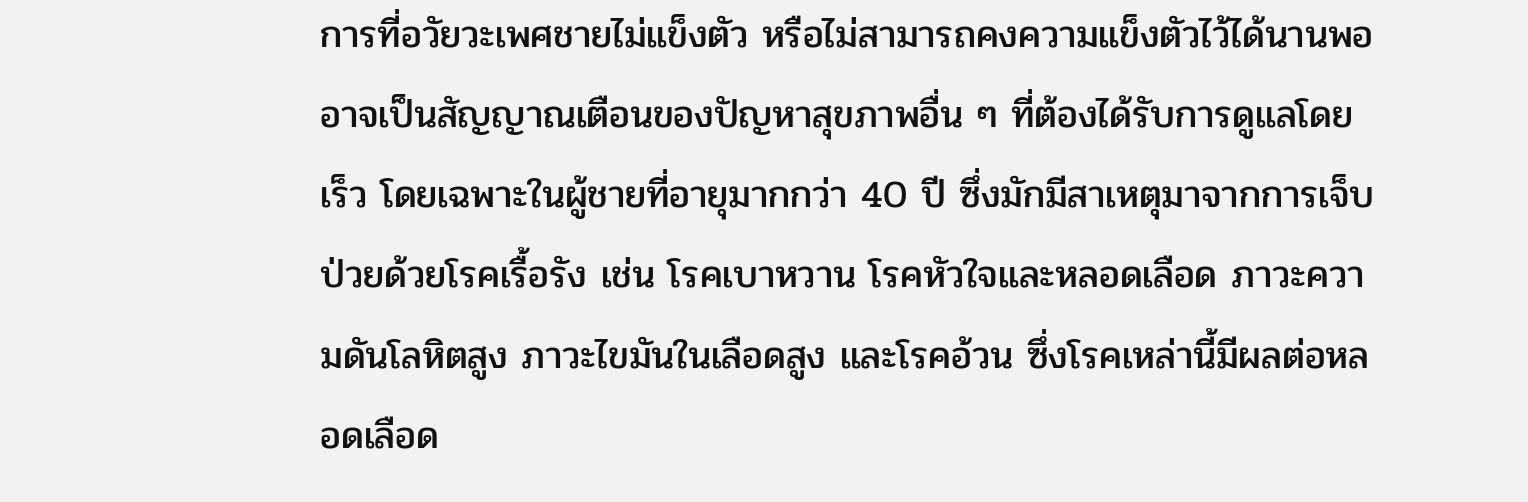การที่อวัยวะเพศชายไม่แข็งตัว หรือไม่สามารถคงความแข็งตัวไว้ได้นานพอ อาจเป็นสัญญาณเตือนของปัญหาสุขภาพอื่น ๆ ที่ต้องได้รับการดูแลโดยเร็ว โดยเฉพาะในผู้ชายที่อายุมากกว่า 40 ปี ซึ่งมักมีสาเหตุมาจากการเจ็บป่วยด้วยโรคเรื้อรัง เช่น โรคเบาหวาน โรคหัวใจและหลอดเลือด ภาวะความดันโลหิตสูง ภาวะไขมันในเลือดสูง และโรคอ้วน ซึ่งโรคเหล่านี้มีผลต่อหลอดเลือด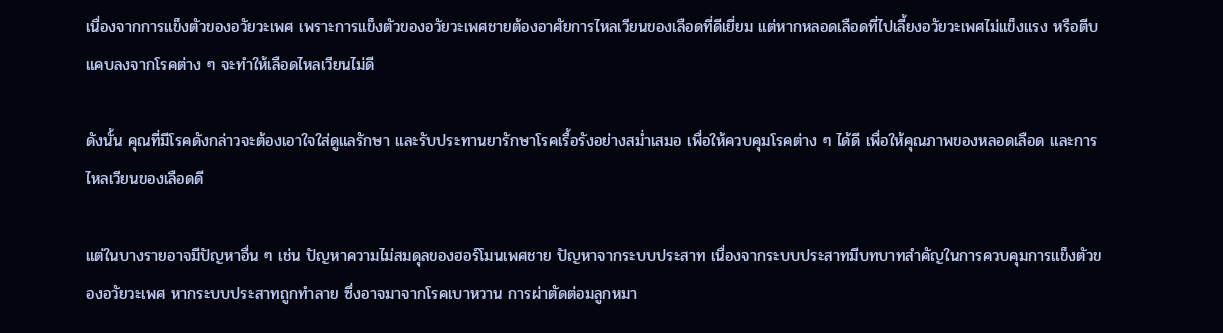เนื่องจากการแข็งตัวของอวัยวะเพศ เพราะการแข็งตัวของอวัยวะเพศชายต้องอาศัยการไหลเวียนของเลือดที่ดีเยี่ยม แต่หากหลอดเลือดที่ไปเลี้ยงอวัยวะเพศไม่แข็งแรง หรือตีบแคบลงจากโรคต่าง ๆ จะทำให้เลือดไหลเวียนไม่ดี

ดังนั้น คุณที่มีโรคดังกล่าวจะต้องเอาใจใส่ดูแลรักษา และรับประทานยารักษาโรคเรื้อรังอย่างสม่ำเสมอ เพื่อให้ควบคุมโรคต่าง ๆ ได้ดี เพื่อให้คุณภาพของหลอดเลือด และการไหลเวียนของเลือดดี

แต่ในบางรายอาจมีปัญหาอื่น ๆ เช่น ปัญหาความไม่สมดุลของฮอร์โมนเพศชาย ปัญหาจากระบบประสาท เนื่องจากระบบประสาทมีบทบาทสำคัญในการควบคุมการแข็งตัวของอวัยวะเพศ หากระบบประสาทถูกทำลาย ซึ่งอาจมาจากโรคเบาหวาน การผ่าตัดต่อมลูกหมา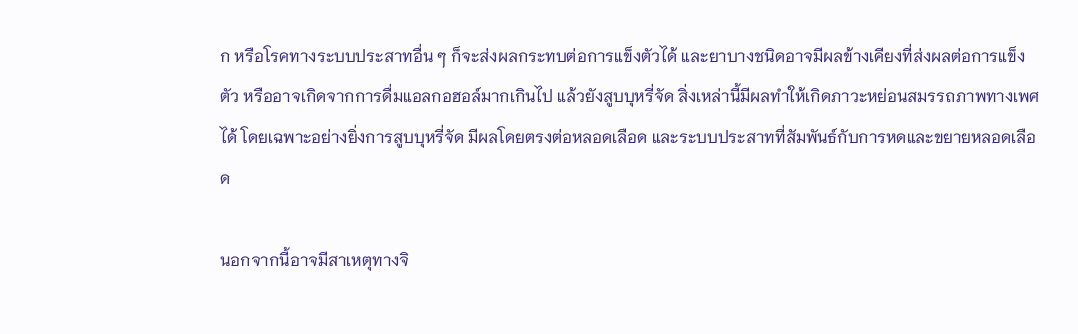ก หรือโรคทางระบบประสาทอื่น ๆ ก็จะส่งผลกระทบต่อการแข็งตัวได้ และยาบางชนิดอาจมีผลข้างเคียงที่ส่งผลต่อการแข็งตัว หรืออาจเกิดจากการดื่มแอลกอฮอล์มากเกินไป แล้วยังสูบบุหรี่จัด สิ่งเหล่านี้มีผลทำให้เกิดภาวะหย่อนสมรรถภาพทางเพศได้ โดยเฉพาะอย่างยิ่งการสูบบุหรี่จัด มีผลโดยตรงต่อหลอดเลือด และระบบประสาทที่สัมพันธ์กับการหดและขยายหลอดเลือด

นอกจากนี้อาจมีสาเหตุทางจิ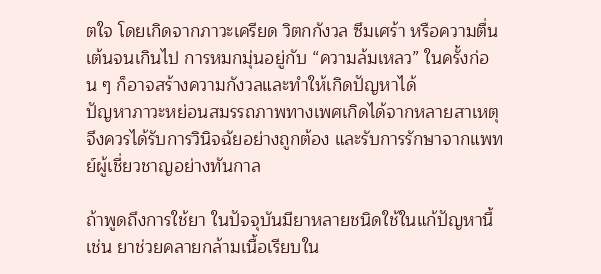ตใจ โดยเกิดจากภาวะเครียด วิตกกังวล ซึมเศร้า หรือความตื่นเต้นจนเกินไป การหมกมุ่นอยู่กับ “ความล้มเหลว” ในครั้งก่อน ๆ ก็อาจสร้างความกังวลและทำให้เกิดปัญหาได้
ปัญหาภาวะหย่อนสมรรถภาพทางเพศเกิดได้จากหลายสาเหตุ จึงควรได้รับการวินิจฉัยอย่างถูกต้อง และรับการรักษาจากแพทย์ผู้เชี่ยวชาญอย่างทันกาล

ถ้าพูดถึงการใช้ยา ในปัจจุบันมียาหลายชนิดใช้ในแก้ปัญหานี้ เช่น ยาช่วยคลายกล้ามเนื้อเรียบใน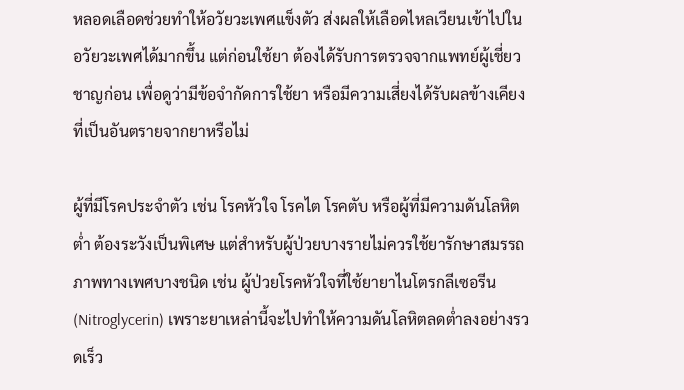หลอดเลือดช่วยทำให้อวัยวะเพศแข็งตัว ส่งผลให้เลือดไหลเวียนเข้าไปในอวัยวะเพศได้มากขึ้น แต่ก่อนใช้ยา ต้องได้รับการตรวจจากแพทย์ผู้เชี่ยวชาญก่อน เพื่อดูว่ามีข้อจำกัดการใช้ยา หรือมีความเสี่ยงได้รับผลข้างเคียงที่เป็นอันตรายจากยาหรือไม่

ผู้ที่มีโรคประจำตัว เช่น โรคหัวใจ โรคไต โรคตับ หรือผู้ที่มีความดันโลหิตต่ำ ต้องระวังเป็นพิเศษ แต่สำหรับผู้ป่วยบางรายไม่ควรใช้ยารักษาสมรรถภาพทางเพศบางชนิด เช่น ผู้ป่วยโรคหัวใจที่ใช้ยายาไนโตรกลีเซอรีน (Nitroglycerin) เพราะยาเหล่านี้จะไปทำให้ความดันโลหิตลดต่ำลงอย่างรวดเร็ว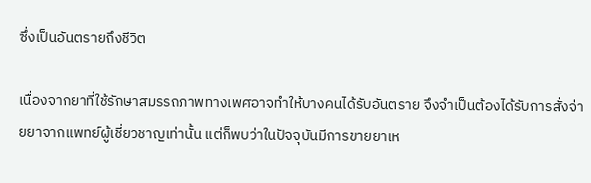ซึ่งเป็นอันตรายถึงชีวิต

เนื่องจากยาที่ใช้รักษาสมรรถภาพทางเพศอาจทำให้บางคนได้รับอันตราย จึงจำเป็นต้องได้รับการสั่งจ่ายยาจากแพทย์ผู้เชี่ยวชาญเท่านั้น แต่ก็พบว่าในปัจจุบันมีการขายยาเห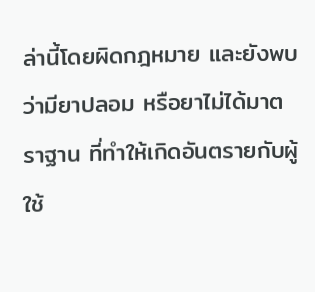ล่านี้โดยผิดกฎหมาย และยังพบว่ามียาปลอม หรือยาไม่ได้มาตราฐาน ที่ทำให้เกิดอันตรายกับผู้ใช้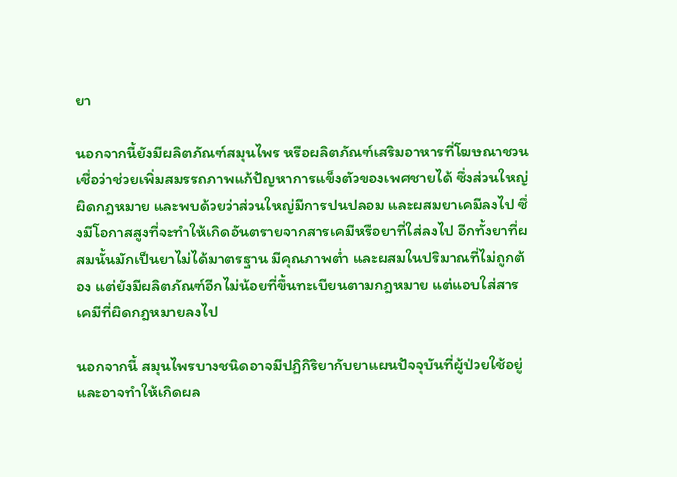ยา

นอกจากนี้ยังมีผลิตภัณฑ์สมุนไพร หรือผลิตภัณฑ์เสริมอาหารที่โฆษณาชวนเชื่อว่าช่วยเพิ่มสมรรถภาพแก้ปัญหาการแข็งตัวของเพศชายได้ ซึ่งส่วนใหญ่ผิดกฎหมาย และพบด้วยว่าส่วนใหญ่มีการปนปลอม และผสมยาเคมีลงไป ซึ่งมีโอกาสสูงที่จะทำให้เกิดอันตรายจากสารเคมีหรือยาที่ใส่ลงไป อีกทั้งยาที่ผสมนั้นมักเป็นยาไม่ได้มาตรฐาน มีคุณภาพต่ำ และผสมในปริมาณที่ไม่ถูกต้อง แต่ยังมีผลิตภัณฑ์อีกไม่น้อยที่ขึ้นทะเบียนตามกฎหมาย แต่แอบใส่สารเคมีที่ผิดกฎหมายลงไป

นอกจากนี้ สมุนไพรบางชนิดอาจมีปฏิกิริยากับยาแผนปัจจุบันที่ผู้ป่วยใช้อยู่ และอาจทำให้เกิดผล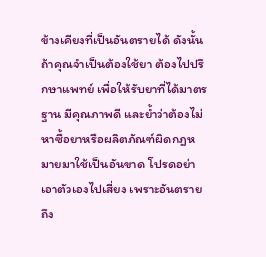ข้างเคียงที่เป็นอันตรายได้ ดังนั้นถ้าคุณจำเป็นต้องใช้ยา ต้องไปปรึกษาแพทย์ เพื่อให้รับยาที่ได้มาตรฐาน มีคุณภาพดี และย้ำว่าต้องไม่หาซื้อยาหรือผลิตภัณฑ์ผิดกฎหมายมาใช้เป็นอันขาด โปรดอย่าเอาตัวเองไปเสี่ยง เพราะอันตรายถึง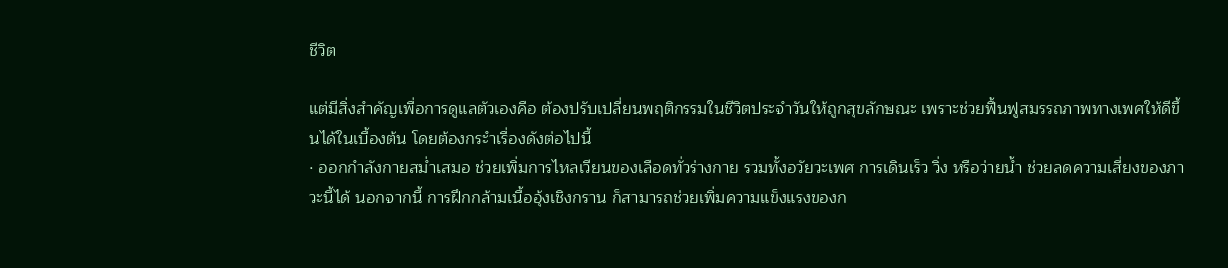ชีวิต

แต่มีสิ่งสำคัญเพื่อการดูแลตัวเองคือ ต้องปรับเปลี่ยนพฤติกรรมในชีวิตประจำวันให้ถูกสุขลักษณะ เพราะช่วยฟื้นฟูสมรรถภาพทางเพศให้ดีขึ้นได้ในเบื้องต้น โดยต้องกระำเรื่องดังต่อไปนี้
· ออกกำลังกายสม่ำเสมอ ช่วยเพิ่มการไหลเวียนของเลือดทั่วร่างกาย รวมทั้งอวัยวะเพศ การเดินเร็ว วิ่ง หรือว่ายน้ำ ช่วยลดความเสี่ยงของภาวะนี้ได้ นอกจากนี้ การฝึกกล้ามเนื้ออุ้งเชิงกราน ก็สามารถช่วยเพิ่มความแข็งแรงของก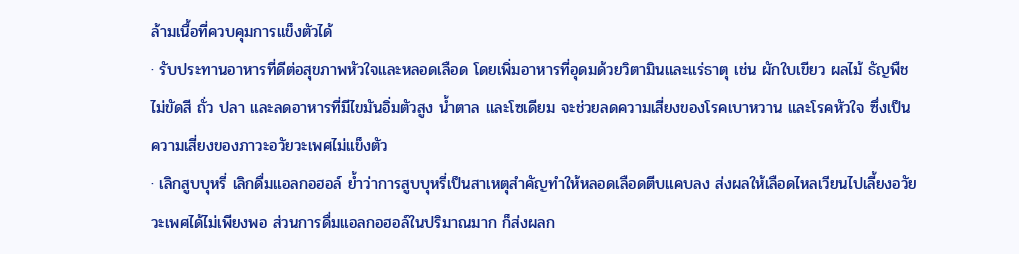ล้ามเนื้อที่ควบคุมการแข็งตัวได้
· รับประทานอาหารที่ดีต่อสุขภาพหัวใจและหลอดเลือด โดยเพิ่มอาหารที่อุดมด้วยวิตามินและแร่ธาตุ เช่น ผักใบเขียว ผลไม้ ธัญพืชไม่ขัดสี ถั่ว ปลา และลดอาหารที่มีไขมันอิ่มตัวสูง น้ำตาล และโซเดียม จะช่วยลดความเสี่ยงของโรคเบาหวาน และโรคหัวใจ ซึ่งเป็นความเสี่ยงของภาวะอวัยวะเพศไม่แข็งตัว
· เลิกสูบบุหรี่ เลิกดื่มแอลกอฮอล์ ย้ำว่าการสูบบุหรี่เป็นสาเหตุสำคัญทำให้หลอดเลือดตีบแคบลง ส่งผลให้เลือดไหลเวียนไปเลี้ยงอวัยวะเพศได้ไม่เพียงพอ ส่วนการดื่มแอลกอฮอล์ในปริมาณมาก ก็ส่งผลก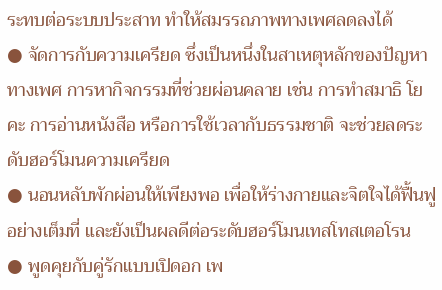ระทบต่อระบบประสาท ทำให้สมรรถภาพทางเพศลดลงได้
● จัดการกับความเครียด ซึ่งเป็นหนึ่งในสาเหตุหลักของปัญหาทางเพศ การหากิจกรรมที่ช่วยผ่อนคลาย เช่น การทำสมาธิ โยคะ การอ่านหนังสือ หรือการใช้เวลากับธรรมชาติ จะช่วยลดระดับฮอร์โมนความเครียด
● นอนหลับพักผ่อนให้เพียงพอ เพื่อให้ร่างกายและจิตใจได้ฟื้นฟูอย่างเต็มที่ และยังเป็นผลดีต่อระดับฮอร์โมนเทสโทสเตอโรน
● พูดคุยกับคู่รักแบบเปิดอก เพ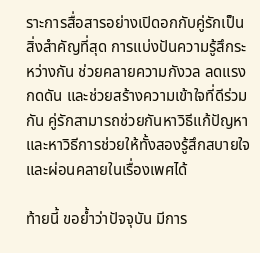ราะการสื่อสารอย่างเปิดอกกับคู่รักเป็นสิ่งสำคัญที่สุด การแบ่งปันความรู้สึกระหว่างกัน ช่วยคลายความกังวล ลดแรงกดดัน และช่วยสร้างความเข้าใจที่ดีร่วมกัน คู่รักสามารถช่วยกันหาวิธีแก้ปัญหา และหาวิธีการช่วยให้ทั้งสองรู้สึกสบายใจและผ่อนคลายในเรื่องเพศได้

ท้ายนี้ ขอย้ำว่าปัจจุบัน มีการ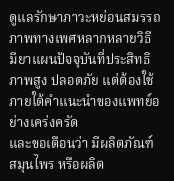ดูแลรักษาภาวะหย่อนสมรรถภาพทางเพศหลากหลายวิธี มียาแผนปัจจุบันที่ประสิทธิภาพสูง ปลอดภัย แต่ต้องใช้ภายใต้คำแนะนำของแพทย์อย่างเคร่งครัด
และขอเตือนว่า มีผลิตภัณฑ์สมุนไพร หรือผลิต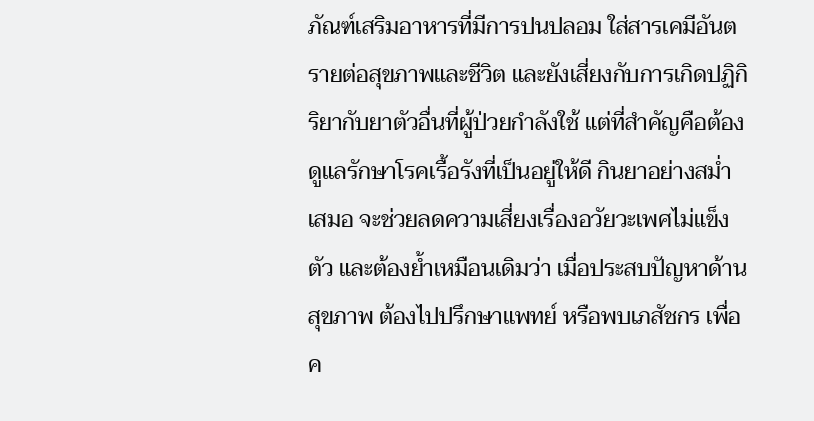ภัณฑ์เสริมอาหารที่มีการปนปลอม ใส่สารเคมีอันตรายต่อสุขภาพและชีวิต และยังเสี่ยงกับการเกิดปฏิกิริยากับยาตัวอื่นที่ผู้ป่วยกำลังใช้ แต่ที่สำคัญคือต้องดูแลรักษาโรคเรื้อรังที่เป็นอยู่ให้ดี กินยาอย่างสม่ำเสมอ จะช่วยลดความเสี่ยงเรื่องอวัยวะเพศไม่แข็งตัว และต้องย้ำเหมือนเดิมว่า เมื่อประสบปัญหาด้านสุขภาพ ต้องไปปรึกษาแพทย์ หรือพบเภสัชกร เพื่อค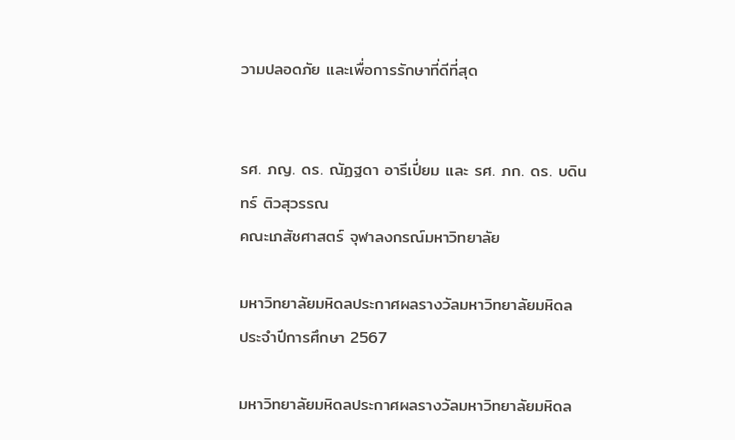วามปลอดภัย และเพื่อการรักษาที่ดีที่สุด


รศ. ภญ. ดร. ณัฏฐดา อารีเปี่ยม และ รศ. ภก. ดร. บดินทร์ ติวสุวรรณ
คณะเภสัชศาสตร์ จุฬาลงกรณ์มหาวิทยาลัย

มหาวิทยาลัยมหิดลประกาศผลรางวัลมหาวิทยาลัยมหิดล ประจำปีการศึกษา 2567

มหาวิทยาลัยมหิดลประกาศผลรางวัลมหาวิทยาลัยมหิดล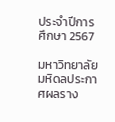ประจำปีการศึกษา 2567

มหาวิทยาลัยมหิดลประกาศผลราง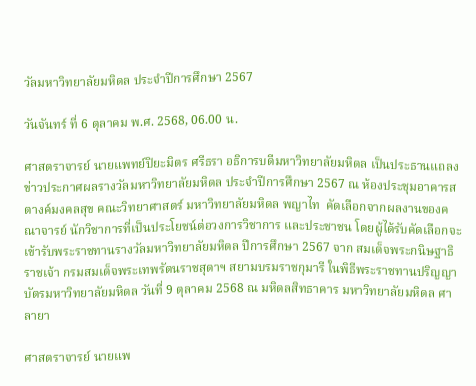วัลมหาวิทยาลัยมหิดล ประจำปีการศึกษา 2567

วันจันทร์ ที่ 6 ตุลาคม พ.ศ. 2568, 06.00 น.

ศาสตราจารย์ นายแพทย์ปิยะมิตร ศรีธรา อธิการบดีมหาวิทยาลัยมหิดล เป็นประธานแถลงข่าวประกาศผลรางวัลมหาวิทยาลัยมหิดล ประจำปีการศึกษา 2567 ณ ห้องประชุมอาคารสตางค์มงคลสุข คณะวิทยาศาสตร์ มหาวิทยาลัยมหิดล พญาไท  คัดเลือกจากผลงานของคณาจารย์ นักวิชาการที่เป็นประโยชน์ต่อวงการวิชาการ และประชาชน โดยผู้ได้รับคัดเลือกจะเข้ารับพระราชทานรางวัลมหาวิทยาลัยมหิดล ปีการศึกษา 2567 จาก สมเด็จพระกนิษฐาธิราชเจ้า กรมสมเด็จพระเทพรัตนราชสุดาฯ สยามบรมราชกุมารี ในพิธีพระราชทานปริญญาบัตรมหาวิทยาลัยมหิดล วันที่ 9 ตุลาคม 2568 ณ มหิดลสิทธาคาร มหาวิทยาลัยมหิดล ศาลายา

ศาสตราจารย์ นายแพ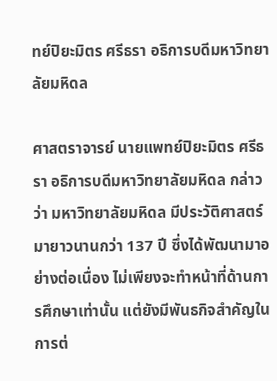ทย์ปิยะมิตร ศรีธรา อธิการบดีมหาวิทยาลัยมหิดล

ศาสตราจารย์ นายแพทย์ปิยะมิตร ศรีธรา อธิการบดีมหาวิทยาลัยมหิดล กล่าวว่า มหาวิทยาลัยมหิดล มีประวัติศาสตร์มายาวนานกว่า 137 ปี ซึ่งได้พัฒนามาอย่างต่อเนื่อง ไม่เพียงจะทำหน้าที่ด้านการศึกษาเท่านั้น แต่ยังมีพันธกิจสำคัญในการต่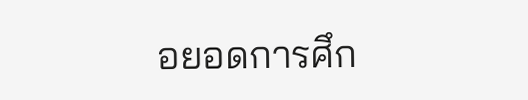อยอดการศึก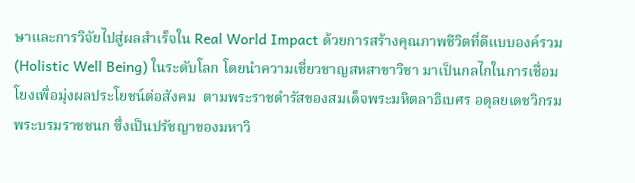ษาและการวิจัยไปสู่ผลสำเร็จใน Real World Impact ด้วยการสร้างคุณภาพชีวิตที่ดีแบบองค์รวม (Holistic Well Being) ในระดับโลก โดยนำความเชี่ยวชาญสหสาขาวิชา มาเป็นกลไกในการเชื่อมโยงเพื่อมุ่งผลประโยชน์ต่อสังคม  ตามพระราชดำรัสของสมเด็จพระมหิตลาธิเบศร อดุลยเดชวิกรม พระบรมราชชนก ซึ่งเป็นปรัชญาของมหาวิ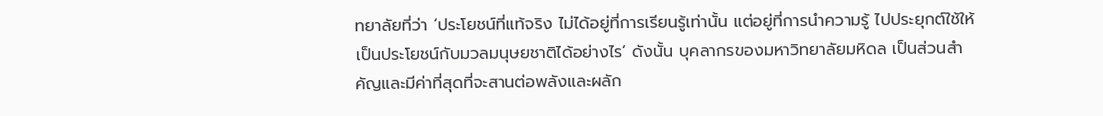ทยาลัยที่ว่า ‘ประโยชน์ที่แท้จริง ไม่ได้อยู่ที่การเรียนรู้เท่านั้น แต่อยู่ที่การนำความรู้ ไปประยุกต์ใช้ให้เป็นประโยชน์กับมวลมนุษยชาติได้อย่างไร’ ดังนั้น บุคลากรของมหาวิทยาลัยมหิดล เป็นส่วนสำคัญและมีค่าที่สุดที่จะสานต่อพลังและผลัก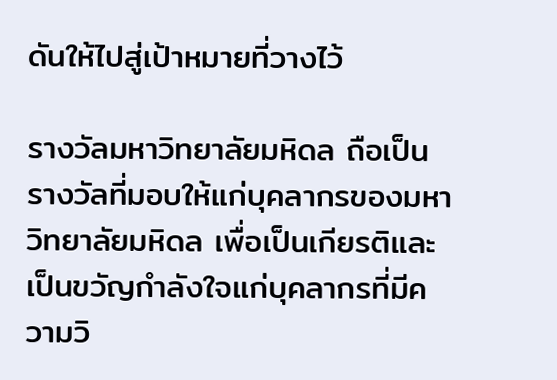ดันให้ไปสู่เป้าหมายที่วางไว้

รางวัลมหาวิทยาลัยมหิดล ถือเป็นรางวัลที่มอบให้แก่บุคลากรของมหาวิทยาลัยมหิดล เพื่อเป็นเกียรติและเป็นขวัญกำลังใจแก่บุคลากรที่มีความวิ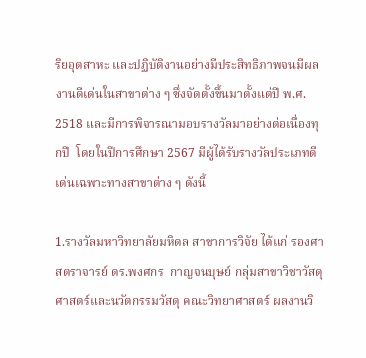ริยอุตสาหะ และปฏิบัติงานอย่างมีประสิทธิภาพจนมีผลงานดีเด่นในสาขาต่าง ๆ ซึ่งจัดตั้งขึ้นมาตั้งแต่ปี พ.ศ. 2518 และมีการพิจารณามอบรางวัลมาอย่างต่อเนื่องทุกปี  โดยในปีการศึกษา 2567 มีผู้ได้รับรางวัลประเภทดีเด่นเฉพาะทางสาขาต่าง ๆ ดังนี้

1.รางวัลมหาวิทยาลัยมหิดล สาขาการวิจัย ได้แก่ รองศาสตราจารย์ ดร.พงศกร  กาญจนบุษย์ กลุ่มสาขาวิชาวัสดุศาสตร์และนวัตกรรมวัสดุ คณะวิทยาศาสตร์ ผลงานวิ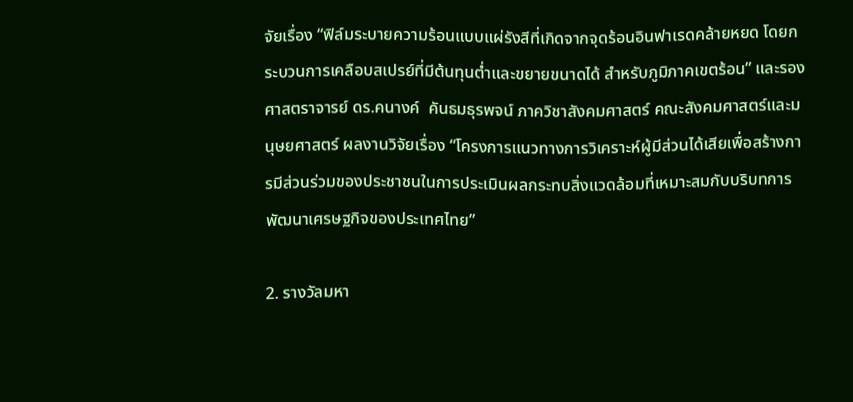จัยเรื่อง “ฟิล์มระบายความร้อนแบบแผ่รังสีที่เกิดจากจุดร้อนอินฟาเรดคล้ายหยด โดยกระบวนการเคลือบสเปรย์ที่มีต้นทุนต่ำและขยายขนาดได้ สำหรับภูมิภาคเขตร้อน” และรองศาสตราจารย์ ดร.คนางค์  คันธมธุรพจน์ ภาควิชาสังคมศาสตร์ คณะสังคมศาสตร์และมนุษยศาสตร์ ผลงานวิจัยเรื่อง “โครงการแนวทางการวิเคราะห์ผู้มีส่วนได้เสียเพื่อสร้างการมีส่วนร่วมของประชาชนในการประเมินผลกระทบสิ่งแวดล้อมที่เหมาะสมกับบริบทการพัฒนาเศรษฐกิจของประเทศไทย”

2. รางวัลมหา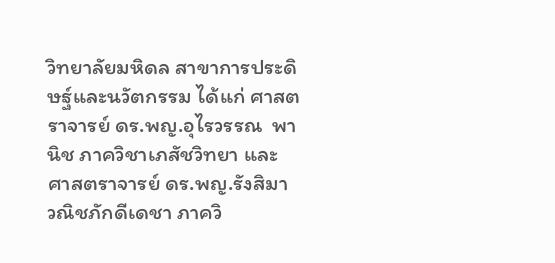วิทยาลัยมหิดล สาขาการประดิษฐ์และนวัตกรรม ได้แก่ ศาสตราจารย์ ดร.พญ.อุไรวรรณ  พานิช ภาควิชาเภสัชวิทยา และ ศาสตราจารย์ ดร.พญ.รังสิมา วณิชภักดีเดชา ภาควิ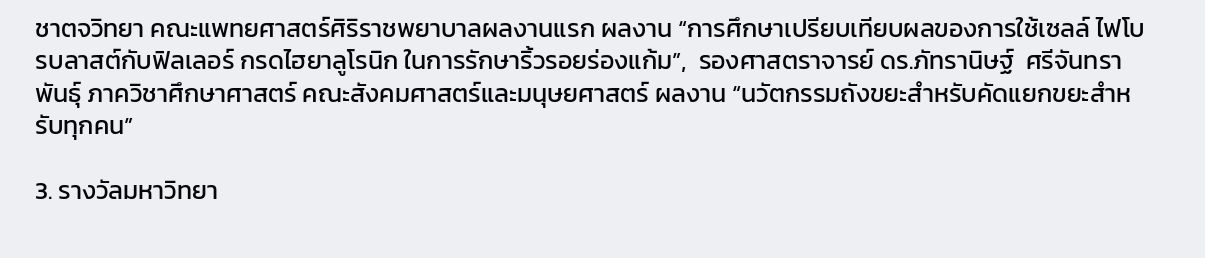ชาตจวิทยา คณะแพทยศาสตร์ศิริราชพยาบาลผลงานแรก ผลงาน “การศึกษาเปรียบเทียบผลของการใช้เซลล์ ไฟโบรบลาสต์กับฟิลเลอร์ กรดไฮยาลูโรนิก ในการรักษาริ้วรอยร่องแก้ม”,  รองศาสตราจารย์ ดร.ภัทรานิษฐ์  ศรีจันทราพันธุ์ ภาควิชาศึกษาศาสตร์ คณะสังคมศาสตร์และมนุษยศาสตร์ ผลงาน “นวัตกรรมถังขยะสำหรับคัดแยกขยะสำหรับทุกคน”

3. รางวัลมหาวิทยา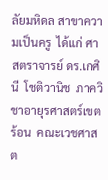ลัยมหิดล สาขาความเป็นครู  ได้แก่ ศาสตราจารย์ ดร.เกศินี  โชติวานิช  ภาควิชาอายุรศาสตร์เขตร้อน  คณะเวชศาสต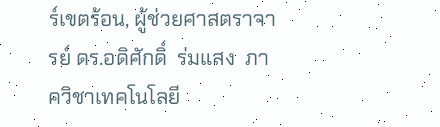ร์เขตร้อน, ผู้ช่วยศาสตราจารย์ ดร.อดิศักดิ์  ร่มแสง  ภาควิชาเทคโนโลยี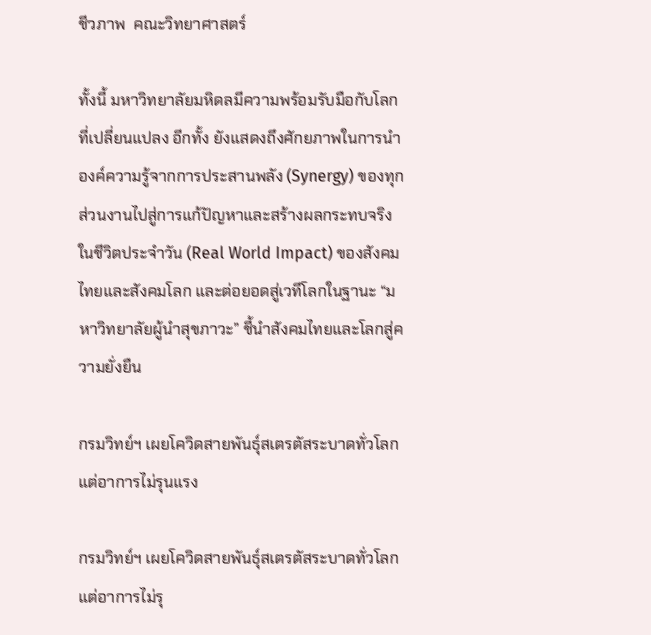ชีวภาพ  คณะวิทยาศาสตร์

ทั้งนี้ มหาวิทยาลัยมหิดลมีความพร้อมรับมือกับโลกที่เปลี่ยนแปลง อีกทั้ง ยังแสดงถึงศักยภาพในการนำองค์ความรู้จากการประสานพลัง (Synergy) ของทุกส่วนงานไปสู่การแก้ปัญหาและสร้างผลกระทบจริงในชีวิตประจำวัน (Real World Impact) ของสังคมไทยและสังคมโลก และต่อยอดสู่เวทีโลกในฐานะ “มหาวิทยาลัยผู้นำสุขภาวะ” ชี้นำสังคมไทยและโลกสู่ความยั่งยืน

กรมวิทย์ฯ เผยโควิดสายพันธุ์สเตรตัสระบาดทั่วโลกแต่อาการไม่รุนแรง

กรมวิทย์ฯ เผยโควิดสายพันธุ์สเตรตัสระบาดทั่วโลกแต่อาการไม่รุ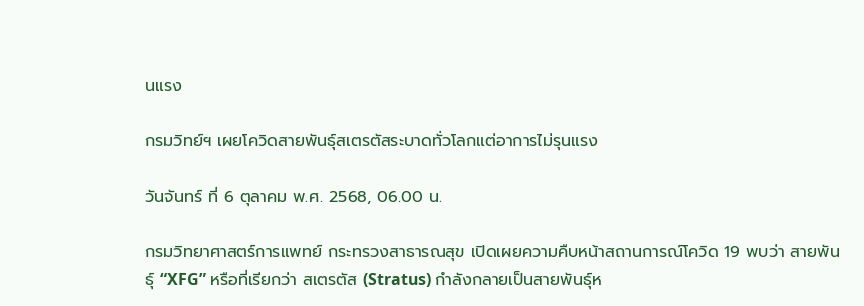นแรง

กรมวิทย์ฯ เผยโควิดสายพันธุ์สเตรตัสระบาดทั่วโลกแต่อาการไม่รุนแรง

วันจันทร์ ที่ 6 ตุลาคม พ.ศ. 2568, 06.00 น.

กรมวิทยาศาสตร์การแพทย์ กระทรวงสาธารณสุข เปิดเผยความคืบหน้าสถานการณ์โควิด 19 พบว่า สายพันธุ์ “XFG” หรือที่เรียกว่า สเตรตัส (Stratus) กำลังกลายเป็นสายพันธุ์ห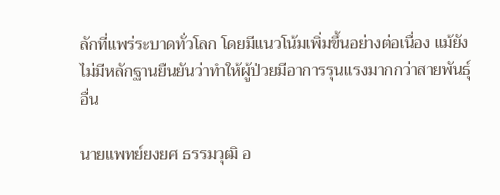ลักที่แพร่ระบาดทั่วโลก โดยมีแนวโน้มเพิ่มขึ้นอย่างต่อเนื่อง แม้ยังไม่มีหลักฐานยืนยันว่าทำให้ผู้ป่วยมีอาการรุนแรงมากกว่าสายพันธุ์อื่น

นายแพทย์ยงยศ ธรรมวุฒิ อ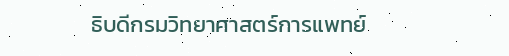ธิบดีกรมวิทยาศาสตร์การแพทย์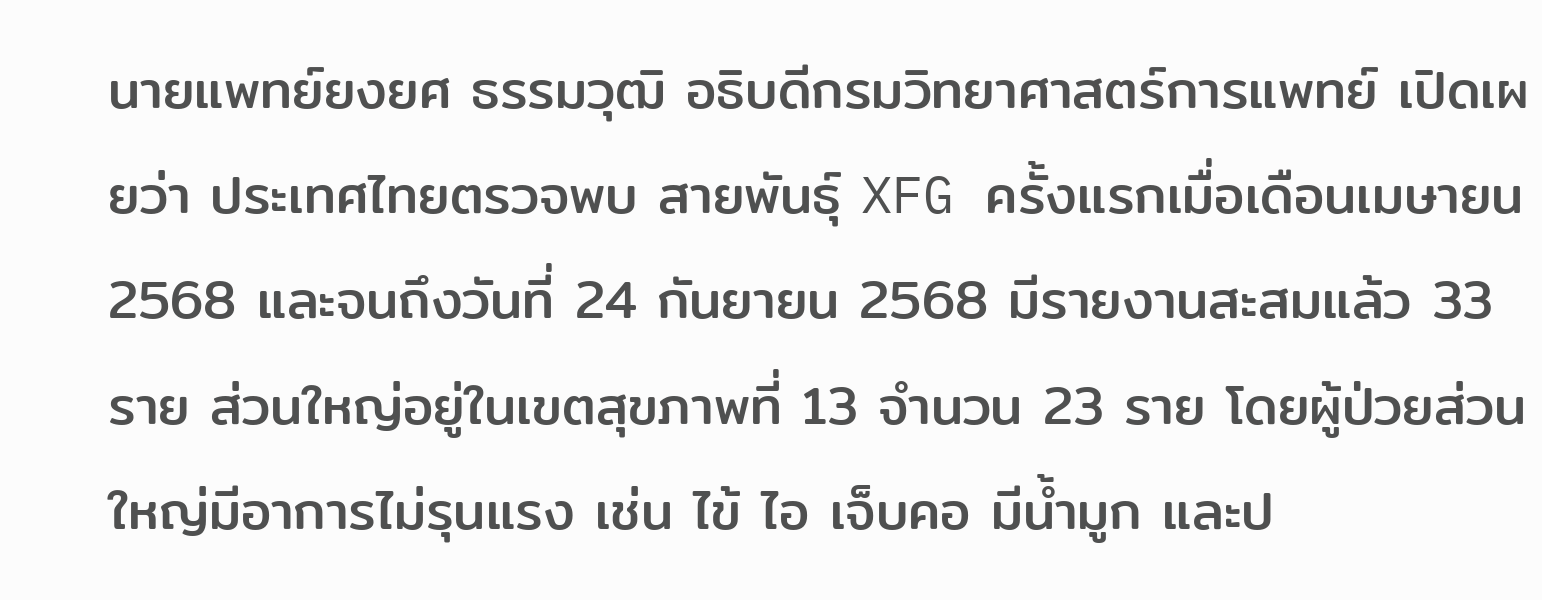นายแพทย์ยงยศ ธรรมวุฒิ อธิบดีกรมวิทยาศาสตร์การแพทย์ เปิดเผยว่า ประเทศไทยตรวจพบ สายพันธุ์ XFG ครั้งแรกเมื่อเดือนเมษายน 2568 และจนถึงวันที่ 24 กันยายน 2568 มีรายงานสะสมแล้ว 33 ราย ส่วนใหญ่อยู่ในเขตสุขภาพที่ 13 จำนวน 23 ราย โดยผู้ป่วยส่วนใหญ่มีอาการไม่รุนแรง เช่น ไข้ ไอ เจ็บคอ มีน้ำมูก และป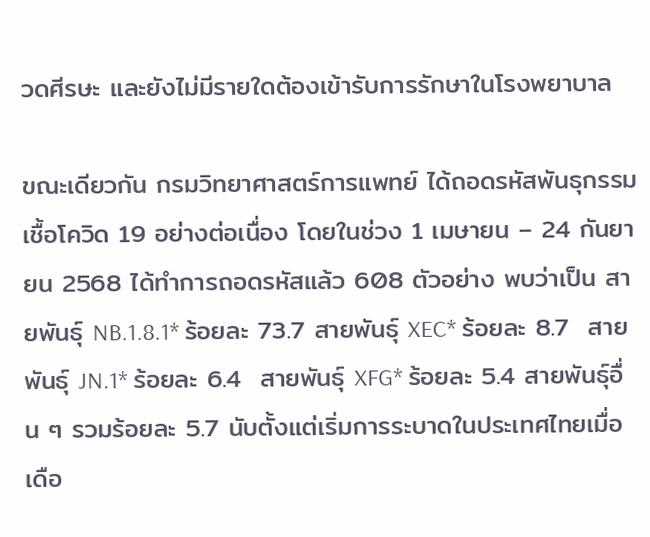วดศีรษะ และยังไม่มีรายใดต้องเข้ารับการรักษาในโรงพยาบาล

ขณะเดียวกัน กรมวิทยาศาสตร์การแพทย์ ได้ถอดรหัสพันธุกรรมเชื้อโควิด 19 อย่างต่อเนื่อง โดยในช่วง 1 เมษายน – 24 กันยายน 2568 ได้ทำการถอดรหัสแล้ว 608 ตัวอย่าง พบว่าเป็น สายพันธุ์ NB.1.8.1* ร้อยละ 73.7 สายพันธุ์ XEC* ร้อยละ 8.7  สายพันธุ์ JN.1* ร้อยละ 6.4  สายพันธุ์ XFG* ร้อยละ 5.4 สายพันธุ์อื่น ๆ รวมร้อยละ 5.7 นับตั้งแต่เริ่มการระบาดในประเทศไทยเมื่อเดือ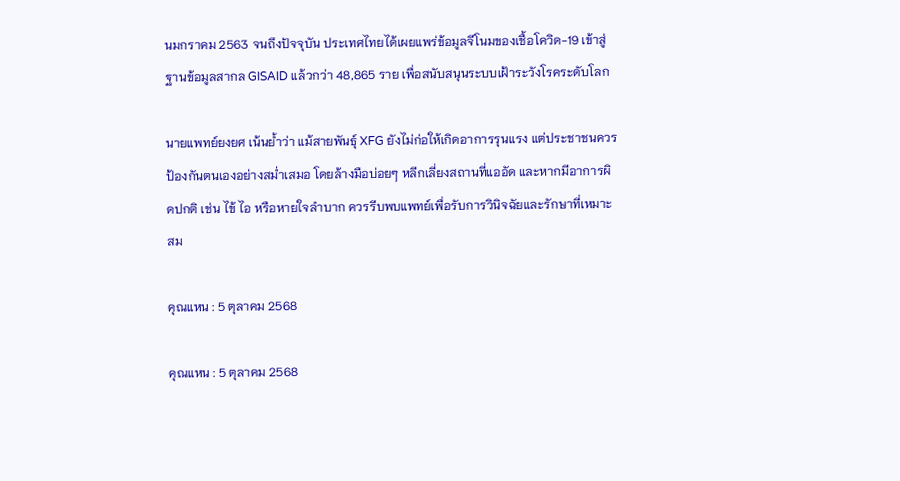นมกราคม 2563 จนถึงปัจจุบัน ประเทศไทยได้เผยแพร่ข้อมูลจีโนมของเชื้อโควิด-19 เข้าสู่ฐานข้อมูลสากล GISAID แล้วกว่า 48,865 ราย เพื่อสนับสนุนระบบเฝ้าระวังโรคระดับโลก

นายแพทย์ยงยศ เน้นย้ำว่า แม้สายพันธุ์ XFG ยังไม่ก่อให้เกิดอาการรุนแรง แต่ประชาชนควรป้องกันตนเองอย่างสม่ำเสมอ โดยล้างมือบ่อยๆ หลีกเลี่ยงสถานที่แออัด และหากมีอาการผิดปกติ เช่น ไข้ ไอ หรือหายใจลำบาก ควรรีบพบแพทย์เพื่อรับการวินิจฉัยและรักษาที่เหมาะสม

คุณแหน : 5 ตุลาคม 2568

คุณแหน : 5 ตุลาคม 2568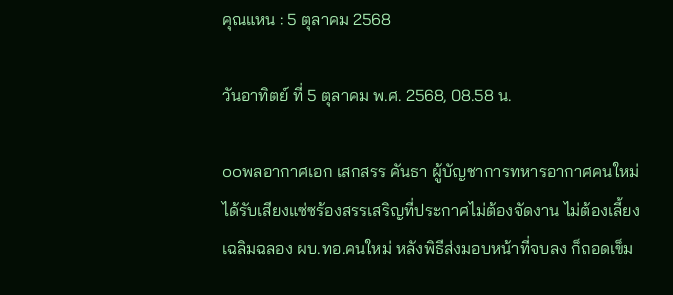คุณแหน : 5 ตุลาคม 2568

วันอาทิตย์ ที่ 5 ตุลาคม พ.ศ. 2568, 08.58 น.

๐๐พลอากาศเอก เสกสรร คันธา ผู้บัญชาการทหารอากาศคนใหม่ ได้รับเสียงแซ่ซร้องสรรเสริญที่ประกาศไม่ต้องจัดงาน ไม่ต้องเลี้ยงเฉลิมฉลอง ผบ.ทอ.คนใหม่ หลังพิธีส่งมอบหน้าที่จบลง ก็ถอดเข็ม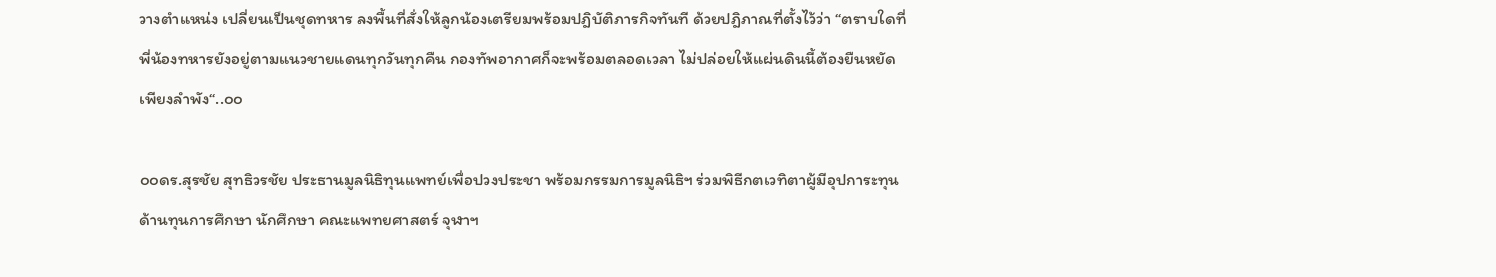วางตำแหน่ง เปลี่ยนเป็นชุดทหาร ลงพื้นที่สั่งให้ลูกน้องเตรียมพร้อมปฎิบัติภารกิจทันที ด้วยปฎิภาณที่ตั้งไว้ว่า “ตราบใดที่พี่น้องทหารยังอยู่ตามแนวชายแดนทุกวันทุกคืน กองทัพอากาศก็จะพร้อมตลอดเวลา ไม่ปล่อยให้แผ่นดินนี้ต้องยืนหยัดเพียงลำพัง“..๐๐

๐๐ดร.สุรชัย สุทธิวรชัย ประธานมูลนิธิทุนแพทย์เพื่อปวงประชา พร้อมกรรมการมูลนิธิฯ ร่วมพิธีกตเวทิตาผู้มีอุปการะทุนด้านทุนการศึกษา นักศึกษา คณะแพทยศาสตร์ จุฬาฯ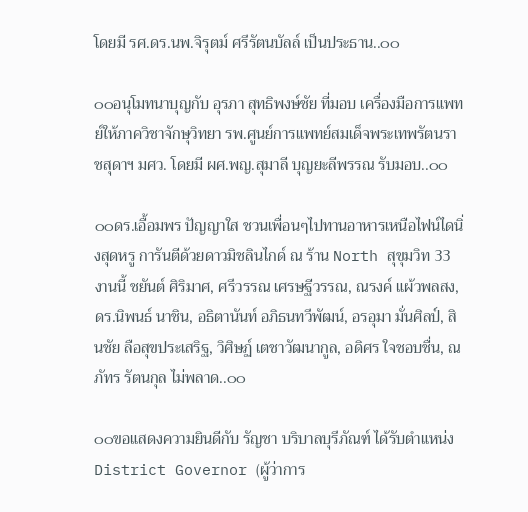โดยมี รศ.ดร.นพ.จิรุตม์ ศรีรัตนบัลล์ เป็นประธาน..๐๐

๐๐อนุโมทนาบุญกับ อุรภา สุทธิพงษ์ชัย ที่มอบ เครื่องมือการแพทย์ให้ภาควิชาจักษุวิทยา รพ.ศูนย์การแพทย์สมเด็จพระเทพรัตนราชสุดาฯ มศว. โดยมี ผศ.พญ.สุมาลี บุญยะลีพรรณ รับมอบ..๐๐

๐๐ดร.เอื้อมพร ปัญญาใส ชวนเพื่อนๆไปทานอาหารเหนือไฟน์ไดนิ่งสุดหรู การันตีด้วยดาวมิชลินไกด์ ณ ร้าน North สุขุมวิท 33 งานนี้ ชยันต์ ศิริมาศ, ศรีวรรณ เศรษฐีวรรณ, ณรงค์ แผ้วพลสง,ดร.นิพนธ์ นาชิน, อธิตานันท์ อภิธนทวีพัฒน์, อรอุมา มั่นศิลป์, สินชัย ลือสุขประเสริฐ, วิศิษฏ์ เตชาวัฒนากูล, อดิศร ใจชอบชื่น, ณภัทร รัตนกุล ไม่พลาด..๐๐

๐๐ขอแสดงความยินดีกับ รัญชา บริบาลบุรีภัณฑ์ ได้รับตำแหน่ง District Governor (ผู้ว่าการ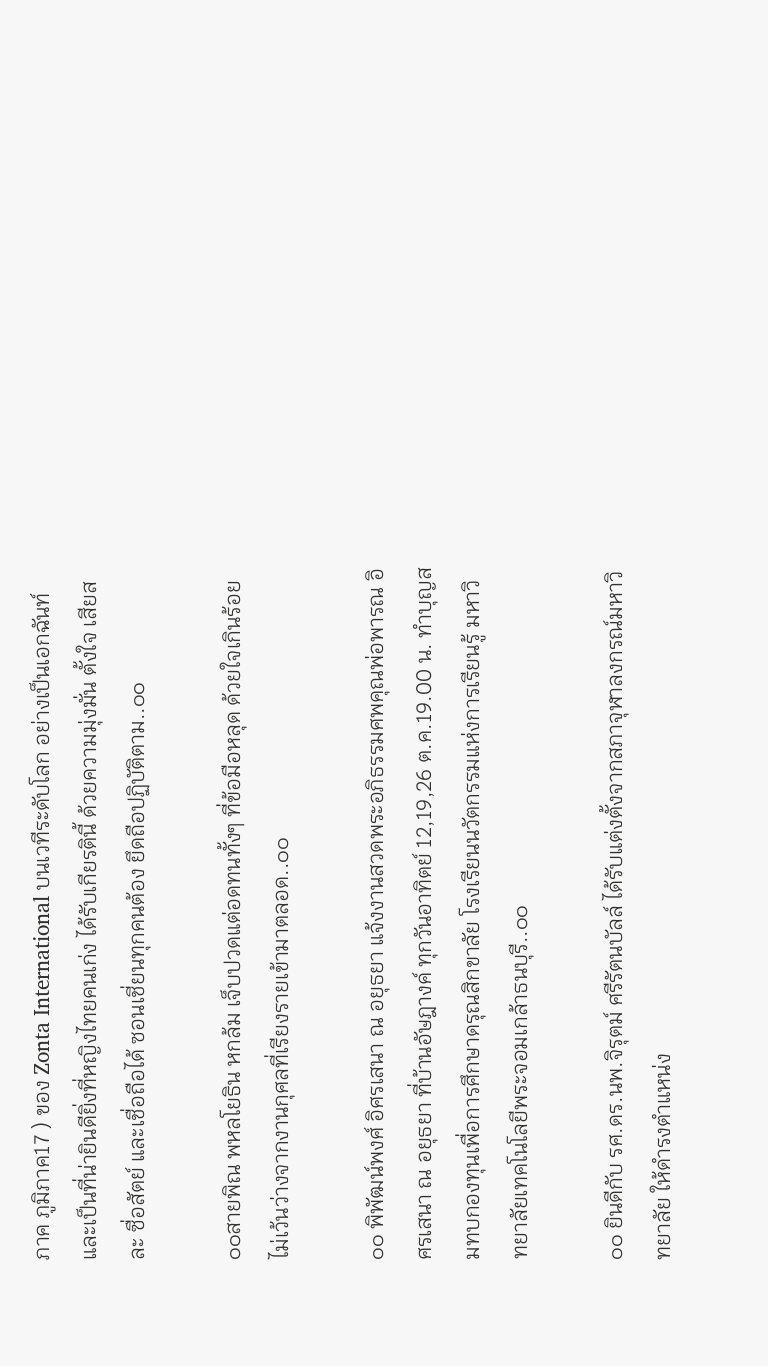ภาค ภูมิภาค17 ) ของ Zonta International บนเวทีระดับโลก อย่างเป็นเอกฉันท์ และเป็นที่น่ายินดียิ่งที่หญิงไทยคนเก่ง ได้รับเกียรตินี้ ด้วยความมุ่งมั่น ตั้งใจ เสียสละ ซื่อสัตย์ และเชื่อถือได้ ซอนเชี่ยนทุกคนต้อง ยึดถือปฏิบัติตาม..๐๐

๐๐สายพิณ พหลโยธิน หกล้ม เจ็บปวดแต่อดทนทั้งๆ ที่ข้อมือหลุด ด้วยใจเกินร้อยไม่เว้นว่างจากงานกุศลที่เรียงรายเข้ามาตลอด..๐๐

๐๐ พิพัฒน์พงศ์ อิศรเสนา ณ อยุธยา แจ้งงานสวดพระอภิธรรมศพคุณพ่อพารณ อิศรเสนา ณ อยุธยา ที่บ้านอัษฎางค์ ทุกวันอาทิตย์ 12,19,26 ต.ค.19.00 น. ทำบุญสมทบกองทุนเพื่อการศึกษาดรุณสิกขาลัย โรงเรียนนวัตกรรมแห่งการเรียนรู้ มหาวิทยาลัยเทคโนโลยีพระจอมเกล้าธนบุรี..๐๐

๐๐ ยินดีกับ รศ.ดร.นพ.จิรุตม์ ศรีรัตนบัลล์ ได้รับแต่งตั้งจากสภาจุฬาลงกรณ์มหาวิทยาลัย ให้ดำรงตำแหน่ง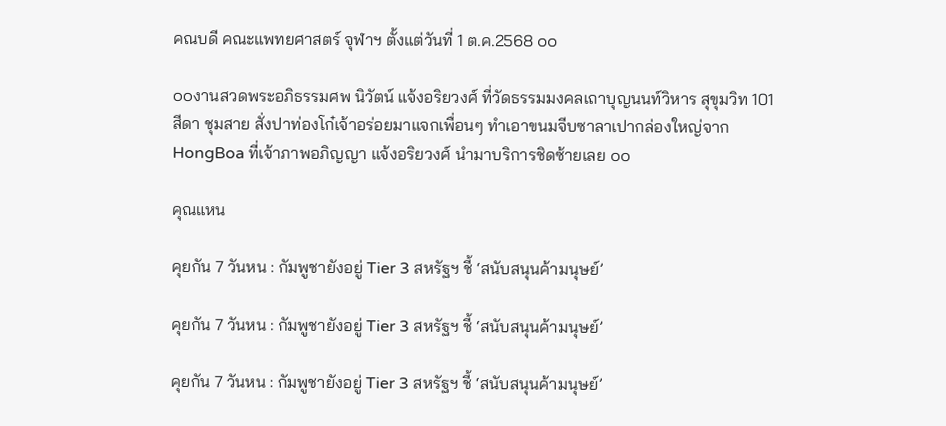คณบดี คณะแพทยศาสตร์ จุฬาฯ ตั้งแต่วันที่ 1 ต.ค.2568 ๐๐

๐๐งานสวดพระอภิธรรมศพ นิวัตน์ แจ้งอริยวงศ์ ที่วัดธรรมมงคลเถาบุญนนท์วิหาร สุขุมวิท 101 สีดา ชุมสาย สั่งปาท่องโก๋เจ้าอร่อยมาแจกเพื่อนๆ ทำเอาขนมจีบซาลาเปากล่องใหญ่จาก HongBoa ที่เจ้าภาพอภิญญา แจ้งอริยวงศ์ นำมาบริการชิดซ้ายเลย ๐๐

คุณแหน

คุยกัน 7 วันหน : กัมพูชายังอยู่ Tier 3 สหรัฐฯ ชี้ ‘สนับสนุนค้ามนุษย์’

คุยกัน 7 วันหน : กัมพูชายังอยู่ Tier 3 สหรัฐฯ ชี้ ‘สนับสนุนค้ามนุษย์’

คุยกัน 7 วันหน : กัมพูชายังอยู่ Tier 3 สหรัฐฯ ชี้ ‘สนับสนุนค้ามนุษย์’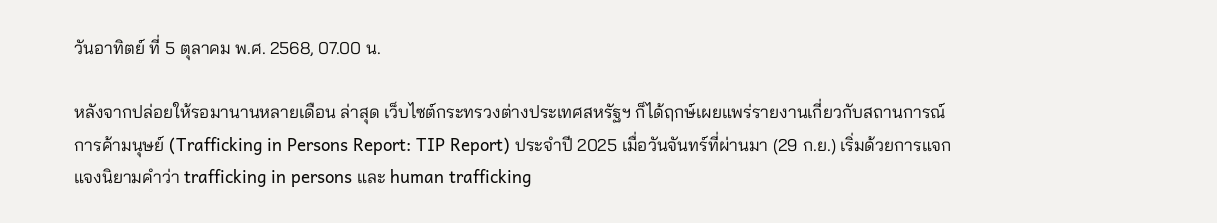วันอาทิตย์ ที่ 5 ตุลาคม พ.ศ. 2568, 07.00 น.

หลังจากปล่อยให้รอมานานหลายเดือน ล่าสุด เว็บไซต์กระทรวงต่างประเทศสหรัฐฯ ก็ได้ฤกษ์เผยแพร่รายงานเกี่ยวกับสถานการณ์การค้ามนุษย์ (Trafficking in Persons Report: TIP Report) ประจำปี 2025 เมื่อวันจันทร์ที่ผ่านมา (29 ก.ย.) เริ่มด้วยการแจกแจงนิยามคำว่า trafficking in persons และ human trafficking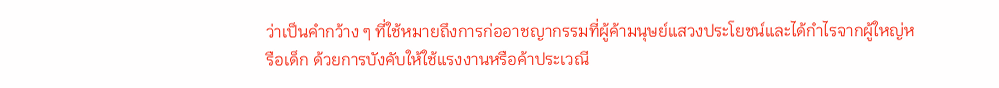ว่าเป็นคำกว้าง ๆ ที่ใช้หมายถึงการก่ออาชญากรรมที่ผู้ค้ามนุษย์แสวงประโยชน์และได้กำไรจากผู้ใหญ่หรือเด็ก ด้วยการบังคับให้ใช้แรงงานหรือค้าประเวณี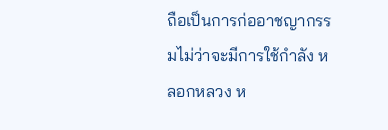ถือเป็นการก่ออาชญากรรมไม่ว่าจะมีการใช้กำลัง หลอกหลวง ห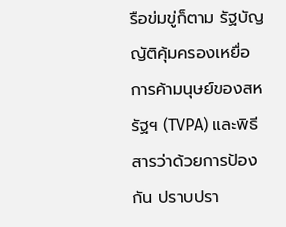รือข่มขู่ก็ตาม รัฐบัญญัติคุ้มครองเหยื่อการค้ามนุษย์ของสหรัฐฯ (TVPA) และพิธีสารว่าด้วยการป้องกัน ปราบปรา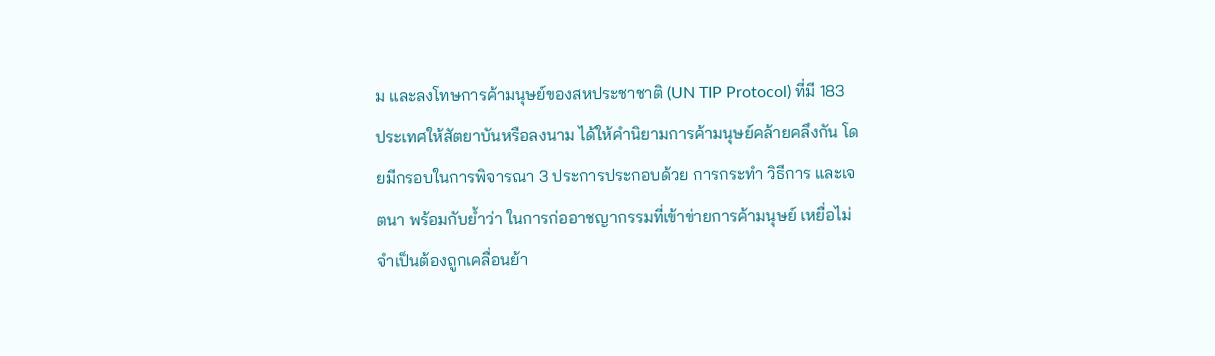ม และลงโทษการค้ามนุษย์ของสหประชาชาติ (UN TIP Protocol) ที่มี 183 ประเทศให้สัตยาบันหรือลงนาม ได้ให้คำนิยามการค้ามนุษย์คล้ายคลึงกัน โดยมีกรอบในการพิจารณา 3 ประการประกอบด้วย การกระทำ วิธีการ และเจตนา พร้อมกับย้ำว่า ในการก่ออาชญากรรมที่เข้าข่ายการค้ามนุษย์ เหยื่อไม่จำเป็นต้องถูกเคลื่อนย้า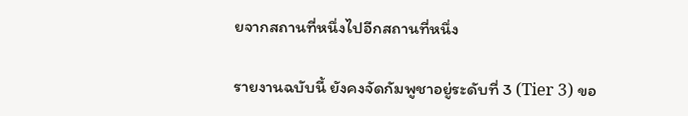ยจากสถานที่หนึ่งไปอีกสถานที่หนึ่ง

รายงานฉบับนี้ ยังคงจัดกัมพูชาอยู่ระดับที่ 3 (Tier 3) ขอ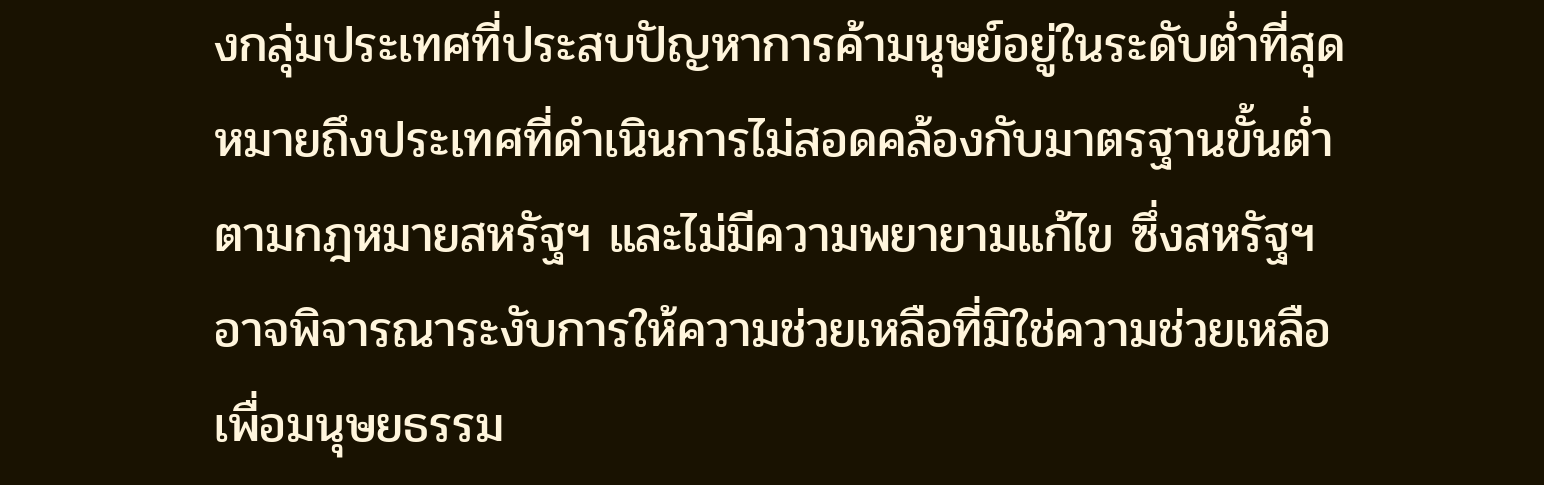งกลุ่มประเทศที่ประสบปัญหาการค้ามนุษย์อยู่ในระดับต่ำที่สุด หมายถึงประเทศที่ดำเนินการไม่สอดคล้องกับมาตรฐานขั้นต่ำตามกฎหมายสหรัฐฯ และไม่มีความพยายามแก้ไข ซึ่งสหรัฐฯ อาจพิจารณาระงับการให้ความช่วยเหลือที่มิใช่ความช่วยเหลือเพื่อมนุษยธรรม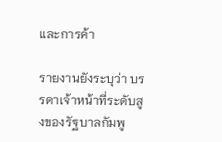และการค้า

รายงานยังระบุว่า บรรดาเจ้าหน้าที่ระดับสูงของรัฐบาลกัมพู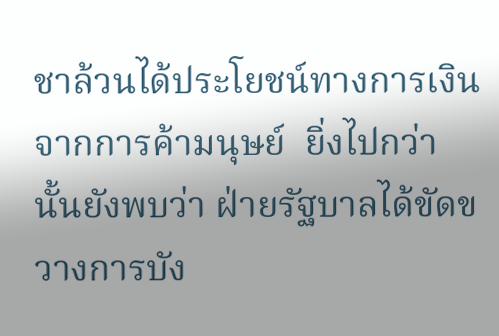ชาล้วนได้ประโยชน์ทางการเงินจากการค้ามนุษย์  ยิ่งไปกว่านั้นยังพบว่า ฝ่ายรัฐบาลได้ขัดขวางการบัง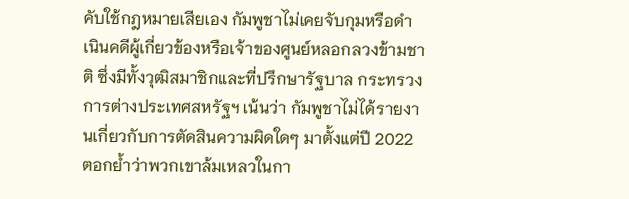คับใช้กฎหมายเสียเอง กัมพูชาไม่เคยจับกุมหรือดำเนินคดีผู้เกี่ยวข้องหรือเจ้าของศูนย์หลอกลวงข้ามชาติ ซึ่งมีทั้งวุฒิสมาชิกและที่ปรึกษารัฐบาล กระทรวงการต่างประเทศสหรัฐฯ เน้นว่า กัมพูชาไม่ได้รายงานเกี่ยวกับการตัดสินความผิดใดๆ มาตั้งแต่ปี 2022 ตอกย้ำว่าพวกเขาล้มเหลวในกา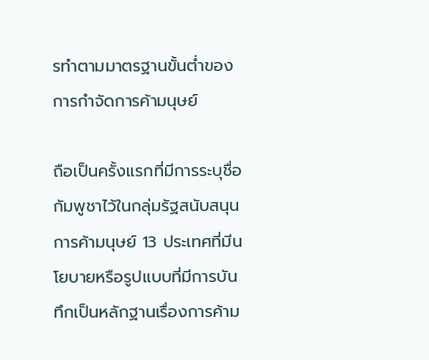รทำตามมาตรฐานขั้นต่ำของการกำจัดการค้ามนุษย์

ถือเป็นครั้งแรกที่มีการระบุชื่อกัมพูชาไว้ในกลุ่มรัฐสนับสนุนการค้ามนุษย์ 13 ประเทศที่มีนโยบายหรือรูปแบบที่มีการบันทึกเป็นหลักฐานเรื่องการค้าม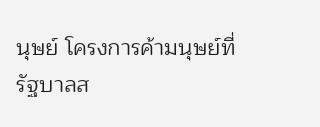นุษย์ โครงการค้ามนุษย์ที่รัฐบาลส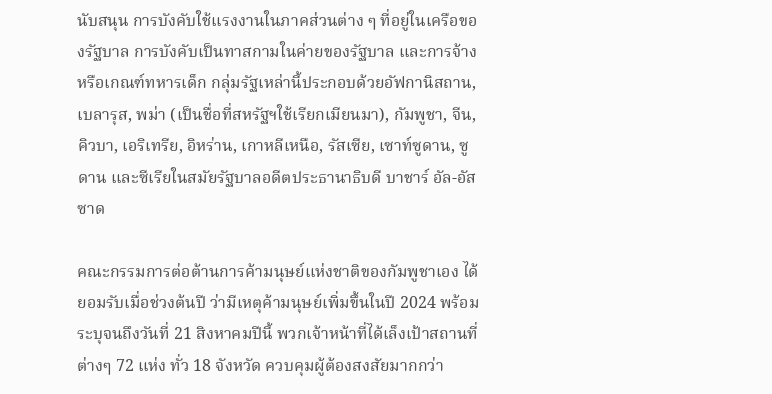นับสนุน การบังคับใช้แรงงานในภาคส่วนต่าง ๆ ที่อยู่ในเครือของรัฐบาล การบังคับเป็นทาสกามในค่ายของรัฐบาล และการจ้างหรือเกณฑ์ทหารเด็ก กลุ่มรัฐเหล่านี้ประกอบด้วยอัฟกานิสถาน, เบลารุส, พม่า (เป็นชื่อที่สหรัฐฯใช้เรียกเมียนมา), กัมพูชา, จีน, คิวบา, เอริเทรีย, อิหร่าน, เกาหลีเหนือ, รัสเซีย, เซาท์ซูดาน, ซูดาน และซีเรียในสมัยรัฐบาลอดีตประธานาธิบดี บาชาร์ อัล-อัสซาด

คณะกรรมการต่อต้านการค้ามนุษย์แห่งชาติของกัมพูชาเอง ได้ยอมรับเมื่อช่วงต้นปี ว่ามีเหตุค้ามนุษย์เพิ่มขึ้นในปี 2024 พร้อมระบุจนถึงวันที่ 21 สิงหาคมปีนี้ พวกเจ้าหน้าที่ได้เล็งเป้าสถานที่ต่างๆ 72 แห่ง ทั่ว 18 จังหวัด ควบคุมผู้ต้องสงสัยมากกว่า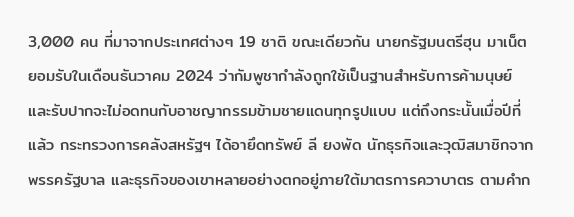3,000 คน ที่มาจากประเทศต่างๆ 19 ชาติ ขณะเดียวกัน นายกรัฐมนตรีฮุน มาเน็ต ยอมรับในเดือนธันวาคม 2024 ว่ากัมพูชากำลังถูกใช้เป็นฐานสำหรับการค้ามนุษย์ และรับปากจะไม่อดทนกับอาชญากรรมข้ามชายแดนทุกรูปแบบ แต่ถึงกระนั้นเมื่อปีที่แล้ว กระทรวงการคลังสหรัฐฯ ได้อายึดทรัพย์ ลี ยงพัด นักธุรกิจและวุฒิสมาชิกจากพรรครัฐบาล และธุรกิจของเขาหลายอย่างตกอยู่ภายใต้มาตรการควาบาตร ตามคำก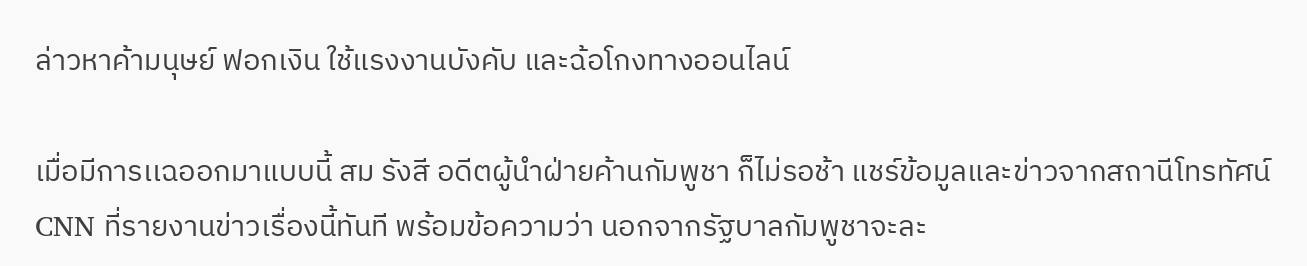ล่าวหาค้ามนุษย์ ฟอกเงิน ใช้แรงงานบังคับ และฉ้อโกงทางออนไลน์

เมื่อมีการเเฉออกมาแบบนี้ สม รังสี อดีตผู้นำฝ่ายค้านกัมพูชา ก็ไม่รอช้า แชร์ข้อมูลและข่าวจากสถานีโทรทัศน์ CNN ที่รายงานข่าวเรื่องนี้ทันที พร้อมข้อความว่า นอกจากรัฐบาลกัมพูชาจะละ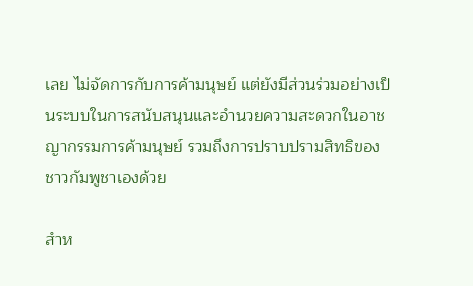เลย ไม่จัดการกับการค้ามนุษย์ แต่ยังมีส่วนร่วมอย่างเป็นระบบในการสนับสนุนและอํานวยความสะดวกในอาชญากรรมการค้ามนุษย์ รวมถึงการปราบปรามสิทธิของชาวกัมพูชาเองด้วย

สำห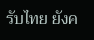รับไทย ยังค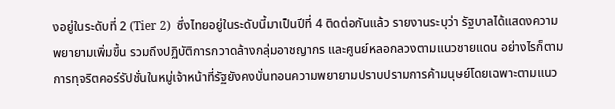งอยู่ในระดับที่ 2 (Tier 2)  ซึ่งไทยอยู่ในระดับนี้มาเป็นปีที่ 4 ติดต่อกันแล้ว รายงานระบุว่า รัฐบาลได้แสดงความพยายามเพิ่มขึ้น รวมถึงปฏิบัติการกวาดล้างกลุ่มอาชญากร และศูนย์หลอกลวงตามแนวชายแดน อย่างไรก็ตาม การทุจริตคอร์รัปชั่นในหมู่เจ้าหน้าที่รัฐยังคงบั่นทอนความพยายามปราบปรามการค้ามนุษย์โดยเฉพาะตามแนว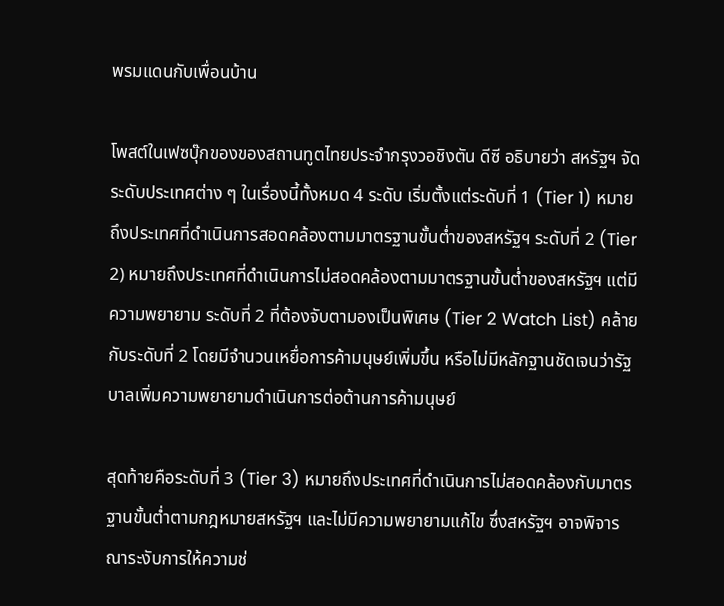พรมแดนกับเพื่อนบ้าน

โพสต์ในเฟซบุ๊กของของสถานทูตไทยประจำกรุงวอชิงตัน ดีซี อธิบายว่า สหรัฐฯ จัดระดับประเทศต่าง ๆ ในเรื่องนี้ทั้งหมด 4 ระดับ เริ่มตั้งแต่ระดับที่ 1 (Tier 1) หมายถึงประเทศที่ดำเนินการสอดคล้องตามมาตรฐานขั้นต่ำของสหรัฐฯ ระดับที่ 2 (Tier 2) หมายถึงประเทศที่ดำเนินการไม่สอดคล้องตามมาตรฐานขั้นต่ำของสหรัฐฯ แต่มีความพยายาม ระดับที่ 2 ที่ต้องจับตามองเป็นพิเศษ (Tier 2 Watch List) คล้ายกับระดับที่ 2 โดยมีจำนวนเหยื่อการค้ามนุษย์เพิ่มขึ้น หรือไม่มีหลักฐานชัดเจนว่ารัฐบาลเพิ่มความพยายามดำเนินการต่อต้านการค้ามนุษย์

สุดท้ายคือระดับที่ 3 (Tier 3) หมายถึงประเทศที่ดำเนินการไม่สอดคล้องกับมาตรฐานขั้นต่ำตามกฎหมายสหรัฐฯ และไม่มีความพยายามแก้ไข ซึ่งสหรัฐฯ อาจพิจารณาระงับการให้ความช่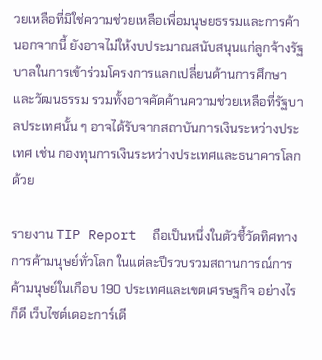วยเหลือที่มิใช่ความช่วยเหลือเพื่อมนุษยธรรมและการค้า  นอกจากนี้ ยังอาจไม่ให้งบประมาณสนับสนุนแก่ลูกจ้างรัฐบาลในการเข้าร่วมโครงการแลกเปลี่ยนด้านการศึกษาและวัฒนธรรม รวมทั้งอาจคัดค้านความช่วยเหลือที่รัฐบาลประเทศนั้น ๆ อาจได้รับจากสถาบันการเงินระหว่างประเทศ เช่น กองทุนการเงินระหว่างประเทศและธนาคารโลกด้วย

รายงาน TIP Report  ถือเป็นหนึ่งในตัวชี้วัดทิศทางการค้ามนุษย์ทั่วโลก ในแต่ละปีรวบรวมสถานการณ์การค้ามนุษย์ในเกือบ 190 ประเทศและเขตเศรษฐกิจ อย่างไรก็ดี เว็บไซต์เดอะการ์เดี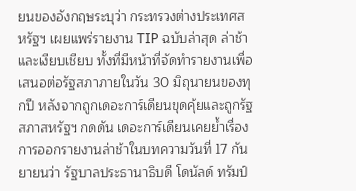ยนของอังกฤษระบุว่า กระทรวงต่างประเทศสหรัฐฯ เผยแพร่รายงาน TIP ฉบับล่าสุด ล่าช้าและเงียบเชียบ ทั้งที่มีหน้าที่จัดทำรายงานเพื่อเสนอต่อรัฐสภาภายในวัน 30 มิถุนายนของทุกปี หลังจากถูกเดอะการ์เดียนขุดคุ้ยและถูกรัฐสภาสหรัฐฯ กดดัน เดอะการ์เดียนเคยย้ำเรื่องการออกรายงานล่าช้าในบทความวันที่ 17 กันยายนว่า รัฐบาลประธานาธิบดี โดนัลด์ ทรัมป์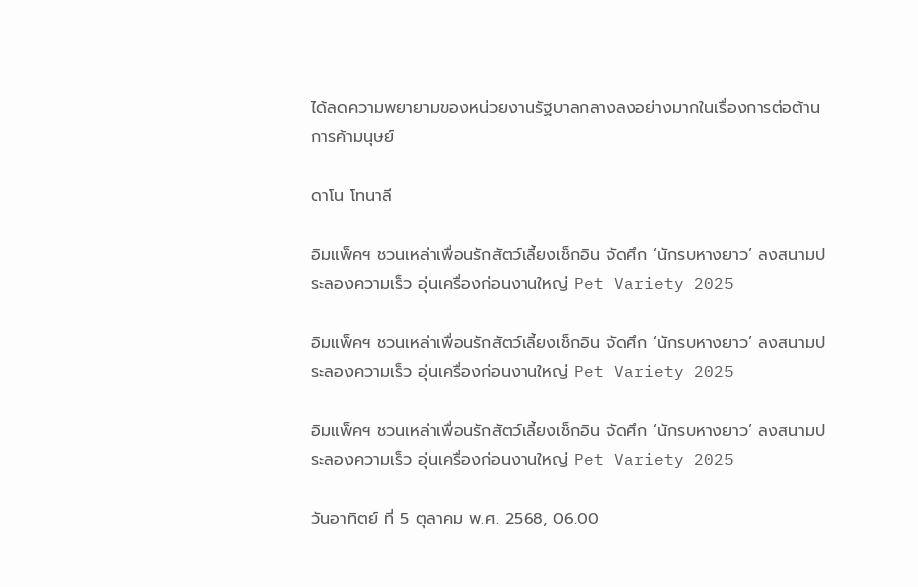ได้ลดความพยายามของหน่วยงานรัฐบาลกลางลงอย่างมากในเรื่องการต่อต้านการค้ามนุษย์

ดาโน โทนาลี

อิมแพ็คฯ ชวนเหล่าเพื่อนรักสัตว์เลี้ยงเช็กอิน จัดศึก ‘นักรบหางยาว’ ลงสนามประลองความเร็ว อุ่นเครื่องก่อนงานใหญ่ Pet Variety 2025

อิมแพ็คฯ ชวนเหล่าเพื่อนรักสัตว์เลี้ยงเช็กอิน จัดศึก ‘นักรบหางยาว’ ลงสนามประลองความเร็ว อุ่นเครื่องก่อนงานใหญ่ Pet Variety 2025

อิมแพ็คฯ ชวนเหล่าเพื่อนรักสัตว์เลี้ยงเช็กอิน จัดศึก ‘นักรบหางยาว’ ลงสนามประลองความเร็ว อุ่นเครื่องก่อนงานใหญ่ Pet Variety 2025

วันอาทิตย์ ที่ 5 ตุลาคม พ.ศ. 2568, 06.00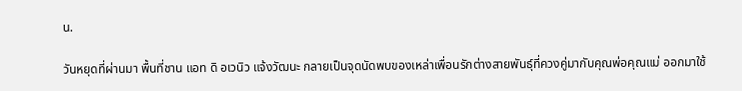น.

วันหยุดที่ผ่านมา พื้นที่ชาน แอท ดิ อเวนิว แจ้งวัฒนะ กลายเป็นจุดนัดพบของเหล่าเพื่อนรักต่างสายพันธุ์ที่ควงคู่มากับคุณพ่อคุณแม่ ออกมาใช้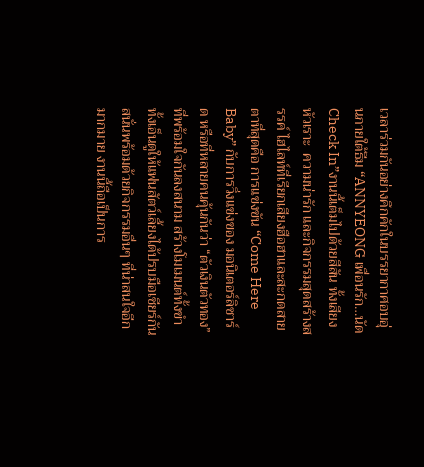เวลาร่วมกันอย่างคึกคักในบรรยากาศอบอุ่นภายใต้ธีม “ANNYEONG เพื่อนรัก…นัด Check In”งานนี้เต็มไปด้วยสีสัน ทั้งเสียงหัวเราะ  ความน่ารัก และกิจกรรมสุดสร้างสรรค์ ไฮไลท์ที่เรียกเสียงฮือฮาและสะกดสายตาที่สุดคือ การแข่งขัน “Come Here Baby” กับการวิ่งแข่งของ มอนิเตอร์ลิซาร์ด หรือที่หลายคนคุ้นกันว่า “ตัวเงินตัวทอง”  ที่พร้อมใจกันลงสนาม สร้างโมเมนต์ทั้งขำ ทั้งเอ็นดูให้แฟนสัตว์เลี้ยงได้ปรบมือเชียร์กันสนั่นพร้อมด้วยกิจกรรมอื่นๆ ที่น่าสนใจอีกมากมาย งานนี้ถือเป็นการ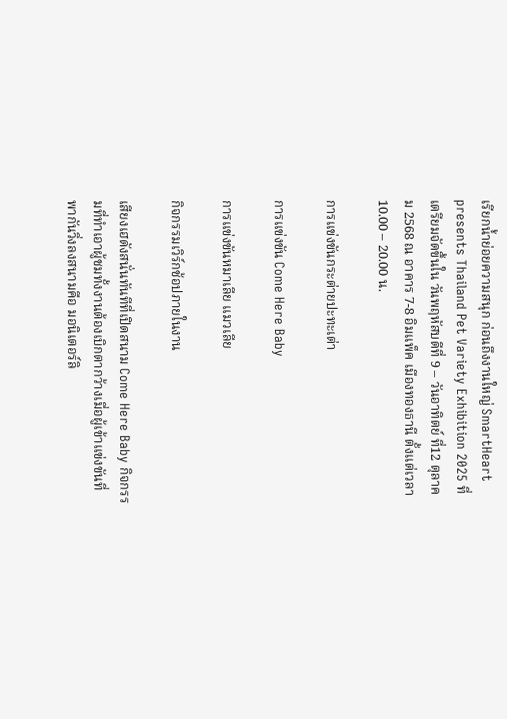เรียกน้ำย่อยความสนุก ก่อนถึงงานใหญ่ SmartHeart presents Thailand Pet Variety Exhibition 2025 ที่เตรียมจัดขึ้นใน วันพฤหัสบดีที่ 9 – วันอาทิตย์ ที่12 ตุลาคม 2568 ณ อาคาร 7-8 อิมแพ็ค เมืองทองธานี ตั้งแต่เวลา 10.00 – 20.00 น.

การแข่งขันกระต่ายปะทะเต่า

การแข่งขัน Come Here Baby

การแข่งขันหมาเลีย แมวเลีย

กิจกรรมเวิร์กช้อปภายในงาน

เสียงเฮดังสนั่นทันทีที่เปิดสนาม Come Here Baby กิจกรรมที่ทำเอาผู้ชมทั้งงานต้องเบิกตากว้างเมื่อผู้เข้าแข่งขันที่พากันวิ่งลงสนามคือ มอนิเตอร์ลิ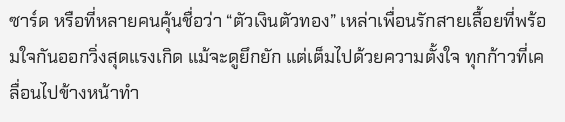ซาร์ด หรือที่หลายคนคุ้นชื่อว่า “ตัวเงินตัวทอง” เหล่าเพื่อนรักสายเลื้อยที่พร้อมใจกันออกวิ่งสุดแรงเกิด แม้จะดูยึกยัก แต่เต็มไปด้วยความตั้งใจ ทุกก้าวที่เคลื่อนไปข้างหน้าทำ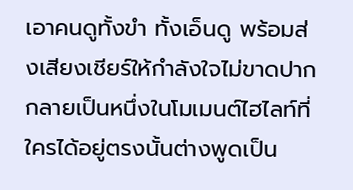เอาคนดูทั้งขำ ทั้งเอ็นดู พร้อมส่งเสียงเชียร์ให้กำลังใจไม่ขาดปาก กลายเป็นหนึ่งในโมเมนต์ไฮไลท์ที่ใครได้อยู่ตรงนั้นต่างพูดเป็น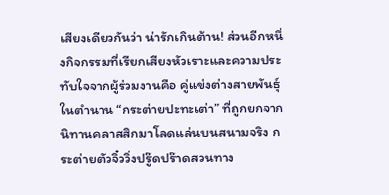เสียงเดียวกันว่า น่ารักเกินต้าน! ส่วนอีกหนึ่งกิจกรรมที่เรียกเสียงหัวเราะและความประทับใจจากผู้ร่วมงานคือ คู่แข่งต่างสายพันธุ์ในตำนาน “กระต่ายปะทะเต่า” ที่ถูกยกจากนิทานคลาสสิกมาโลดแล่นบนสนามจริง กระต่ายตัวจิ๋ววิ่งปรู๊ดปร๊าดสวนทาง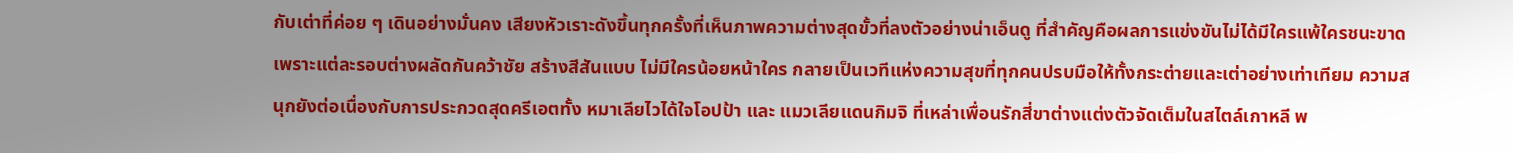กับเต่าที่ค่อย ๆ เดินอย่างมั่นคง เสียงหัวเราะดังขึ้นทุกครั้งที่เห็นภาพความต่างสุดขั้วที่ลงตัวอย่างน่าเอ็นดู ที่สำคัญคือผลการแข่งขันไม่ได้มีใครแพ้ใครชนะขาด เพราะแต่ละรอบต่างผลัดกันคว้าชัย สร้างสีสันแบบ ไม่มีใครน้อยหน้าใคร กลายเป็นเวทีแห่งความสุขที่ทุกคนปรบมือให้ทั้งกระต่ายและเต่าอย่างเท่าเทียม ความสนุกยังต่อเนื่องกับการประกวดสุดครีเอตทั้ง หมาเลียไวได้ใจโอปป้า และ แมวเลียแดนกิมจิ ที่เหล่าเพื่อนรักสี่ขาต่างแต่งตัวจัดเต็มในสไตล์เกาหลี พ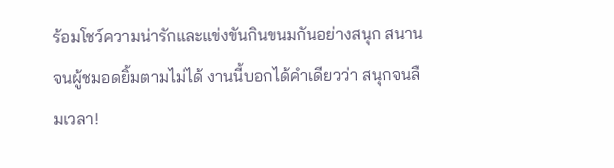ร้อมโชว์ความน่ารักและแข่งขันกินขนมกันอย่างสนุก สนานจนผู้ชมอดยิ้มตามไม่ได้ งานนี้บอกได้คำเดียวว่า สนุกจนลืมเวลา!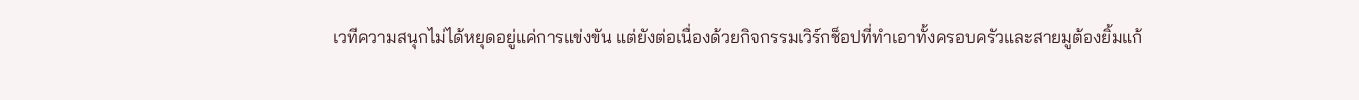เวทีความสนุกไม่ได้หยุดอยู่แค่การแข่งขัน แต่ยังต่อเนื่องด้วยกิจกรรมเวิร์กช็อปที่ทำเอาทั้งครอบครัวและสายมูต้องยิ้มแก้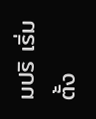มปริ เริ่มตั้ง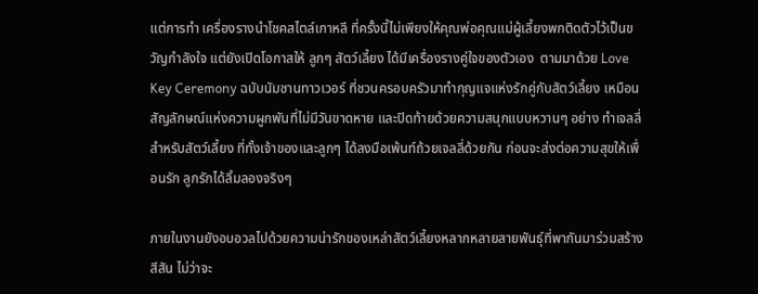แต่การทำ เครื่องรางนำโชคสไตล์เกาหลี ที่ครั้งนี้ไม่เพียงให้คุณพ่อคุณแม่ผู้เลี้ยงพกติดตัวไว้เป็นขวัญกำลังใจ แต่ยังเปิดโอกาสให้ ลูกๆ สัตว์เลี้ยง ได้มีเครื่องรางคู่ใจของตัวเอง  ตามมาด้วย Love Key Ceremony ฉบับนัมซานทาวเวอร์ ที่ชวนครอบครัวมาทำกุญแจแห่งรักคู่กับสัตว์เลี้ยง เหมือนสัญลักษณ์แห่งความผูกพันที่ไม่มีวันขาดหาย และปิดท้ายด้วยความสนุกแบบหวานๆ อย่าง ทำเจลลี่สำหรับสัตว์เลี้ยง ที่ทั้งเจ้าของและลูกๆ ได้ลงมือเพ้นท์ถ้วยเจลลี่ด้วยกัน ก่อนจะส่งต่อความสุขให้เพื่อนรัก ลูกรักได้ลิ้มลองจริงๆ

ภายในงานยังอบอวลไปด้วยความน่ารักของเหล่าสัตว์เลี้ยงหลากหลายสายพันธุ์ที่พากันมาร่วมสร้างสีสัน ไม่ว่าจะ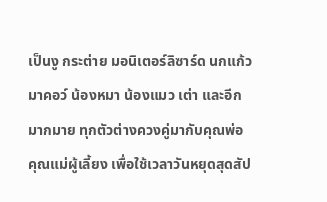เป็นงู กระต่าย มอนิเตอร์ลิซาร์ด นกแก้วมาคอว์ น้องหมา น้องแมว เต่า และอีกมากมาย ทุกตัวต่างควงคู่มากับคุณพ่อคุณแม่ผู้เลี้ยง เพื่อใช้เวลาวันหยุดสุดสัป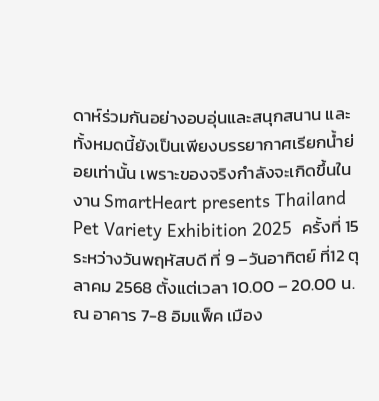ดาห์ร่วมกันอย่างอบอุ่นและสนุกสนาน และทั้งหมดนี้ยังเป็นเพียงบรรยากาศเรียกน้ำย่อยเท่านั้น เพราะของจริงกำลังจะเกิดขึ้นในงาน SmartHeart presents Thailand Pet Variety Exhibition 2025  ครั้งที่ 15 ระหว่างวันพฤหัสบดี ที่ 9 –วันอาทิตย์ ที่12 ตุลาคม 2568 ตั้งแต่เวลา 10.00 – 20.00 น. ณ อาคาร 7-8 อิมแพ็ค เมือง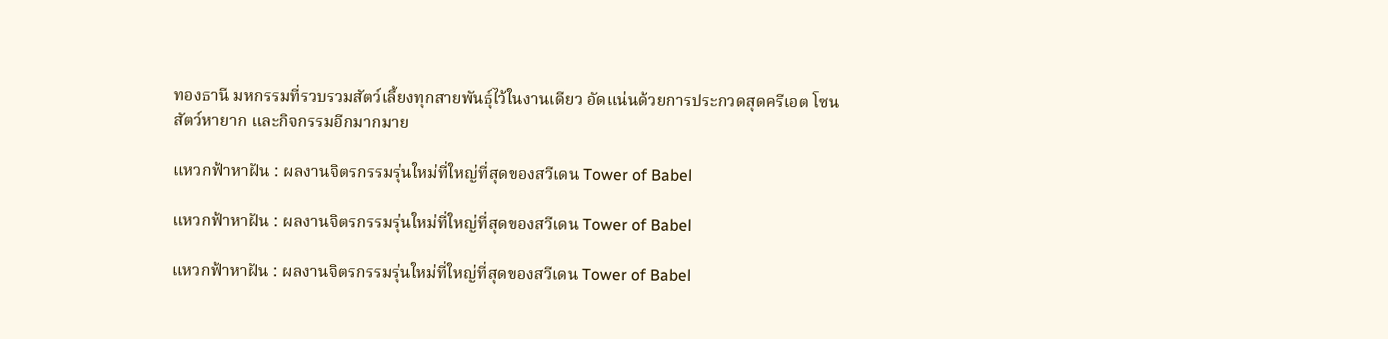ทองธานี มหกรรมที่รวบรวมสัตว์เลี้ยงทุกสายพันธุ์ไว้ในงานเดียว อัดแน่นด้วยการประกวดสุดครีเอต โซนสัตว์หายาก และกิจกรรมอีกมากมาย

แหวกฟ้าหาฝัน : ผลงานจิตรกรรมรุ่นใหม่ที่ใหญ่ที่สุดของสวีเดน Tower of Babel

แหวกฟ้าหาฝัน : ผลงานจิตรกรรมรุ่นใหม่ที่ใหญ่ที่สุดของสวีเดน Tower of Babel

แหวกฟ้าหาฝัน : ผลงานจิตรกรรมรุ่นใหม่ที่ใหญ่ที่สุดของสวีเดน Tower of Babel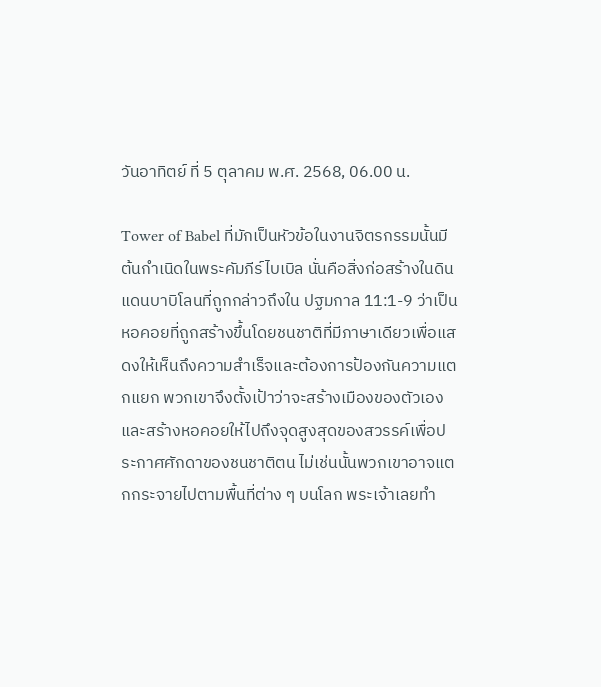วันอาทิตย์ ที่ 5 ตุลาคม พ.ศ. 2568, 06.00 น.

Tower of Babel ที่มักเป็นหัวข้อในงานจิตรกรรมนั้นมีต้นกำเนิดในพระคัมภีร์ไบเบิล นั่นคือสิ่งก่อสร้างในดินแดนบาบิโลนที่ถูกกล่าวถึงใน ปฐมกาล 11:1-9 ว่าเป็นหอคอยที่ถูกสร้างขึ้นโดยชนชาติที่มีภาษาเดียวเพื่อแสดงให้เห็นถึงความสำเร็จและต้องการป้องกันความแตกแยก พวกเขาจึงตั้งเป้าว่าจะสร้างเมืองของตัวเองและสร้างหอคอยให้ไปถึงจุดสูงสุดของสวรรค์เพื่อประกาศศักดาของชนชาติตน ไม่เช่นนั้นพวกเขาอาจแตกกระจายไปตามพื้นที่ต่าง ๆ บนโลก พระเจ้าเลยทำ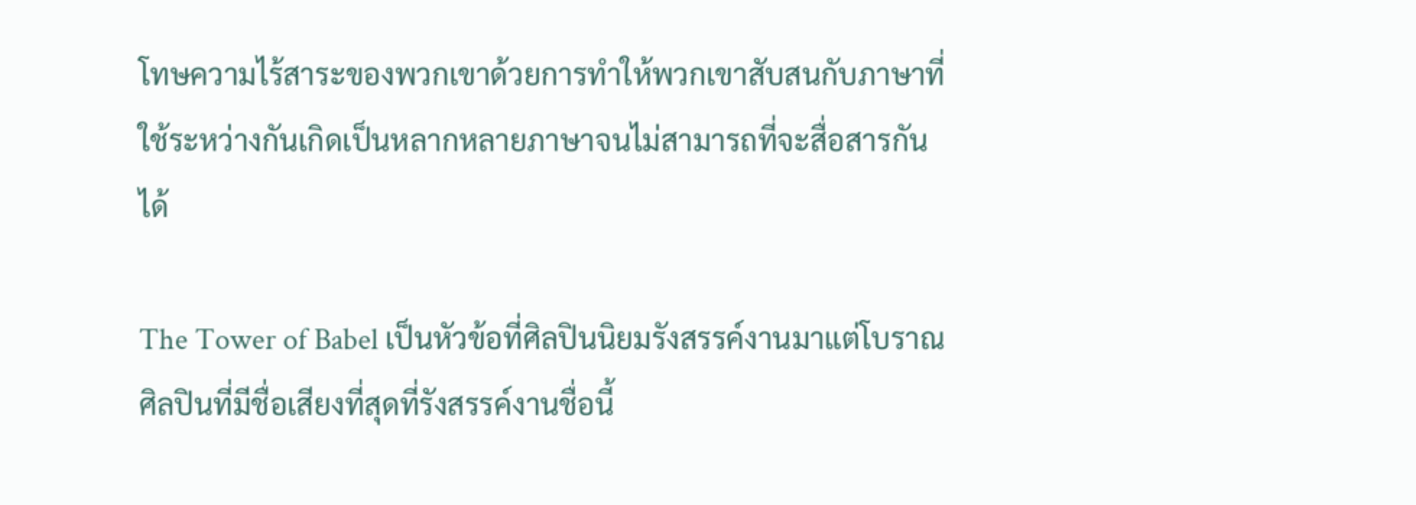โทษความไร้สาระของพวกเขาด้วยการทำให้พวกเขาสับสนกับภาษาที่ใช้ระหว่างกันเกิดเป็นหลากหลายภาษาจนไม่สามารถที่จะสื่อสารกันได้

The Tower of Babel เป็นหัวข้อที่ศิลปินนิยมรังสรรค์งานมาแต่โบราณ ศิลปินที่มีชื่อเสียงที่สุดที่รังสรรค์งานชื่อนี้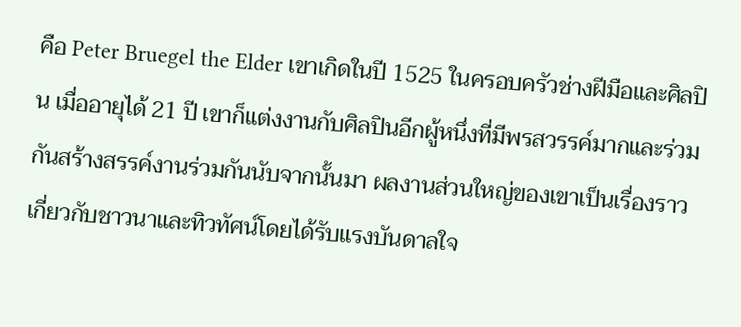คือ Peter Bruegel the Elder เขาเกิดในปี 1525 ในครอบครัวช่างฝีมือและศิลปิน เมื่ออายุได้ 21 ปี เขาก็แต่งงานกับศิลปินอีกผู้หนึ่งที่มีพรสวรรค์มากและร่วมกันสร้างสรรค์งานร่วมกันนับจากนั้นมา ผลงานส่วนใหญ่ของเขาเป็นเรื่องราวเกี่ยวกับชาวนาและทิวทัศน์โดยได้รับแรงบันดาลใจ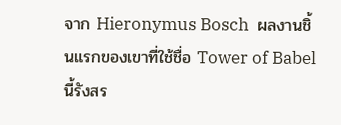จาก Hieronymus Bosch  ผลงานชิ้นแรกของเขาที่ใช้ชื่อ Tower of Babel นี้รังสร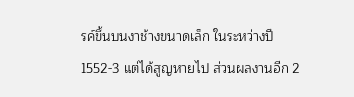รค์ขึ้นบนงาช้างขนาดเล็ก ในระหว่างปี 1552-3 แต่ได้สูญหายไป ส่วนผลงานอีก 2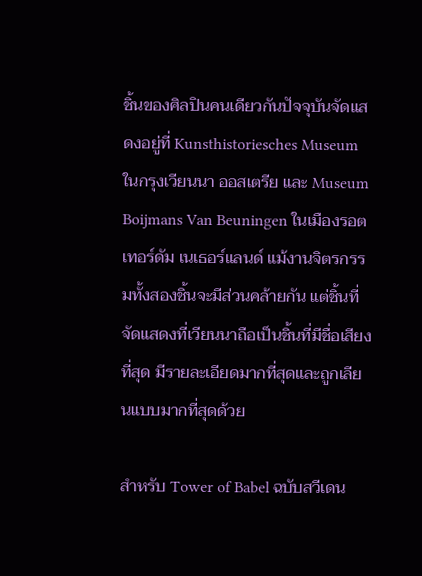ชิ้นของศิลปินคนเดียวกันปัจจุบันจัดแสดงอยู่ที่ Kunsthistoriesches Museum ในกรุงเวียนนา ออสเตรีย และ Museum Boijmans Van Beuningen ในเมืองรอตเทอร์ดัม เนเธอร์แลนด์ แม้งานจิตรกรรมทั้งสองชิ้นจะมีส่วนคล้ายกัน แต่ชิ้นที่จัดแสดงที่เวียนนาถือเป็นชิ้นที่มีชื่อเสียงที่สุด มีรายละเอียดมากที่สุดและถูกเลียนแบบมากที่สุดด้วย

สำหรับ Tower of Babel ฉบับสวีเดน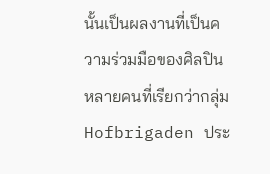นั้นเป็นผลงานที่เป็นความร่วมมือของศิลปินหลายคนที่เรียกว่ากลุ่ม Hofbrigaden ประ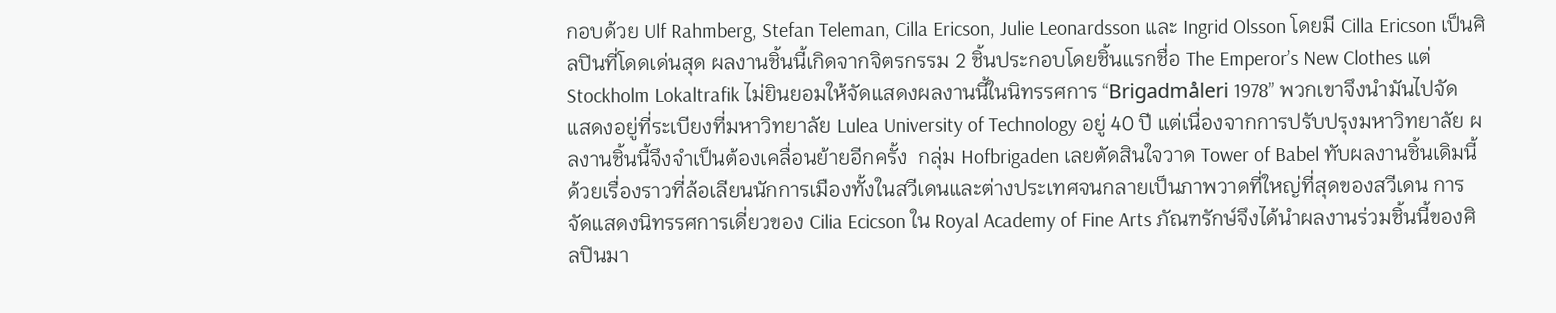กอบด้วย Ulf Rahmberg, Stefan Teleman, Cilla Ericson, Julie Leonardsson และ Ingrid Olsson โดยมี Cilla Ericson เป็นศิลปินที่โดดเด่นสุด ผลงานชิ้นนี้เกิดจากจิตรกรรม 2 ชิ้นประกอบโดยชิ้นแรกชื่อ The Emperor’s New Clothes แต่ Stockholm Lokaltrafik ไม่ยินยอมให้จัดแสดงผลงานนี้ในนิทรรศการ “Brigadmåleri 1978” พวกเขาจึงนำมันไปจัดแสดงอยู่ที่ระเบียงที่มหาวิทยาลัย Lulea University of Technology อยู่ 40 ปี แต่เนื่องจากการปรับปรุงมหาวิทยาลัย ผลงานชิ้นนี้จึงจำเป็นต้องเคลื่อนย้ายอีกครั้ง  กลุ่ม Hofbrigaden เลยตัดสินใจวาด Tower of Babel ทับผลงานชิ้นเดิมนี้ด้วยเรื่องราวที่ล้อเลียนนักการเมืองทั้งในสวีเดนและต่างประเทศจนกลายเป็นภาพวาดที่ใหญ่ที่สุดของสวีเดน การจัดแสดงนิทรรศการเดี่ยวของ Cilia Ecicson ใน Royal Academy of Fine Arts ภัณฑรักษ์จึงได้นำผลงานร่วมชิ้นนี้ของศิลปินมา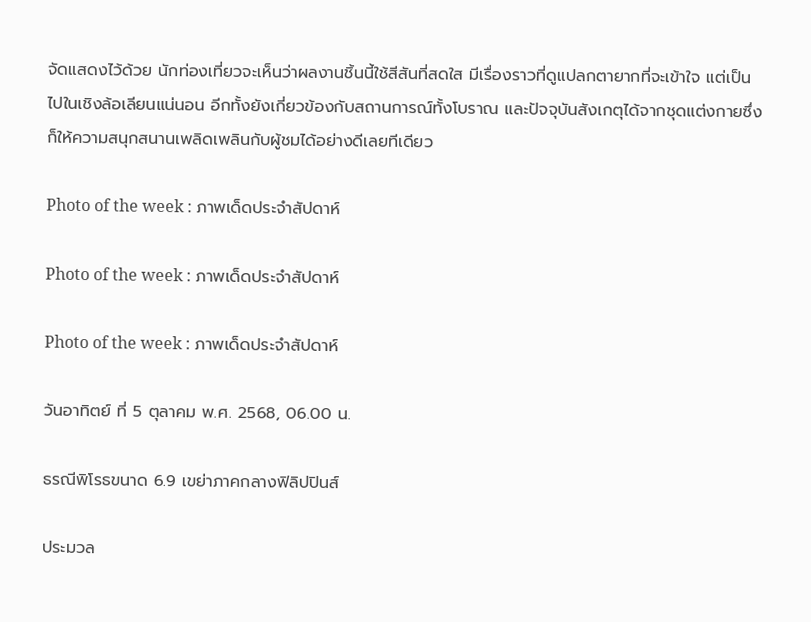จัดแสดงไว้ด้วย นักท่องเที่ยวจะเห็นว่าผลงานชิ้นนี้ใช้สีสันที่สดใส มีเรื่องราวที่ดูแปลกตายากที่จะเข้าใจ แต่เป็นไปในเชิงล้อเลียนแน่นอน อีกทั้งยังเกี่ยวข้องกับสถานการณ์ทั้งโบราณ และปัจจุบันสังเกตุได้จากชุดแต่งกายซึ่งก็ให้ความสนุกสนานเพลิดเพลินกับผู้ชมได้อย่างดีเลยทีเดียว

Photo of the week : ภาพเด็ดประจำสัปดาห์

Photo of the week : ภาพเด็ดประจำสัปดาห์

Photo of the week : ภาพเด็ดประจำสัปดาห์

วันอาทิตย์ ที่ 5 ตุลาคม พ.ศ. 2568, 06.00 น.

ธรณีพิโรธขนาด 6.9 เขย่าภาคกลางฟิลิปปินส์

ประมวล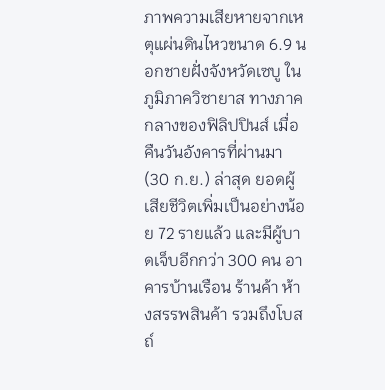ภาพความเสียหายจากเหตุแผ่นดินไหวขนาด 6.9 นอกชายฝั่งจังหวัดเซบู ในภูมิภาควิซายาส ทางภาคกลางของฟิลิปปินส์ เมื่อคืนวันอังคารที่ผ่านมา (30 ก.ย.) ล่าสุด ยอดผู้เสียชีวิตเพิ่มเป็นอย่างน้อย 72 รายแล้ว และมีผู้บาดเจ็บอีกกว่า 300 คน อาคารบ้านเรือน ร้านค้า ห้างสรรพสินค้า รวมถึงโบสถ์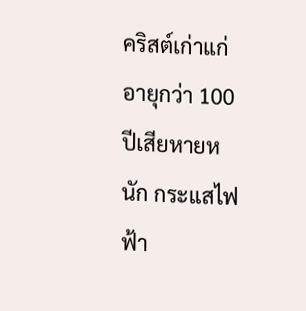คริสต์เก่าแก่อายุกว่า 100 ปีเสียหายหนัก กระแสไฟฟ้า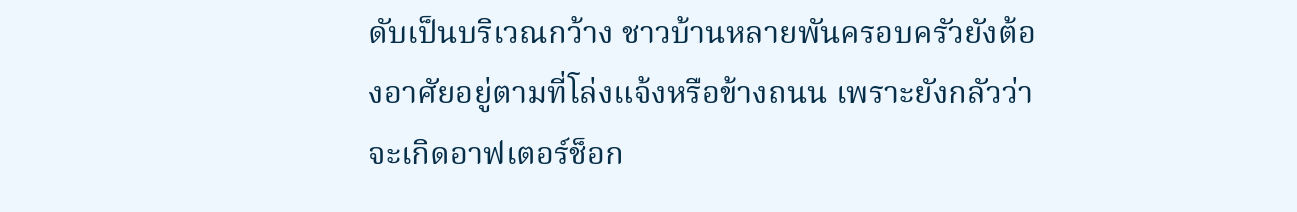ดับเป็นบริเวณกว้าง ชาวบ้านหลายพันครอบครัวยังต้องอาศัยอยู่ตามที่โล่งแจ้งหรือข้างถนน เพราะยังกลัวว่าจะเกิดอาฟเตอร์ช็อก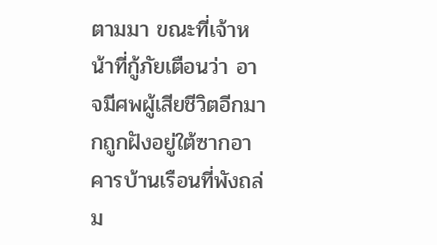ตามมา ขณะที่เจ้าหน้าที่กู้ภัยเตือนว่า อาจมีศพผู้เสียชีวิตอีกมากถูกฝังอยู่ใต้ซากอาคารบ้านเรือนที่พังถล่ม